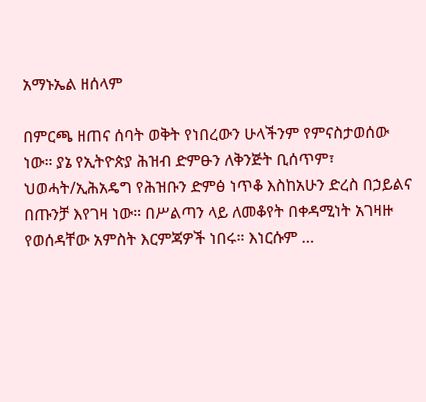አማኑኤል ዘሰላም

በምርጫ ዘጠና ሰባት ወቅት የነበረውን ሁላችንም የምናስታወሰው ነው። ያኔ የኢትዮጵያ ሕዝብ ድምፁን ለቅንጅት ቢሰጥም፣ ህወሓት/ኢሕአዴግ የሕዝቡን ድምፅ ነጥቆ እስከአሁን ድረስ በኃይልና በጡንቻ እየገዛ ነው። በሥልጣን ላይ ለመቆየት በቀዳሚነት አገዛዙ የወሰዳቸው አምስት እርምጃዎች ነበሩ። እነርሱም …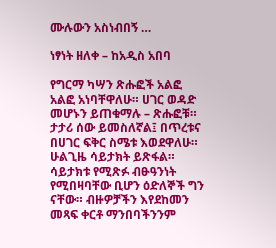ሙሉውን አስነብበኝ …

ነፃነት ዘለቀ – ከአዲስ አበባ

የግርማ ካሣን ጽሑፎች አልፎ አልፎ አነባቸዋለሁ። ሀገር ወዳድ መሆኑን ይጠቁማሉ – ጽሑፎቹ። ታታሪ ሰው ይመስለኛል፤ በጥረቱና በሀገር ፍቅር ስሜቱ እወደዋለሁ። ሁልጊዜ ሳይታክት ይጽፋል። ሳይታክቱ የሚጽፉ ብፁዓንነት የሚበዛባቸው ቢሆን ዕድለኞች ግን ናቸው። ብዙዎቻችን እየደከመን መጻፍ ቀርቶ ማንበባችንንም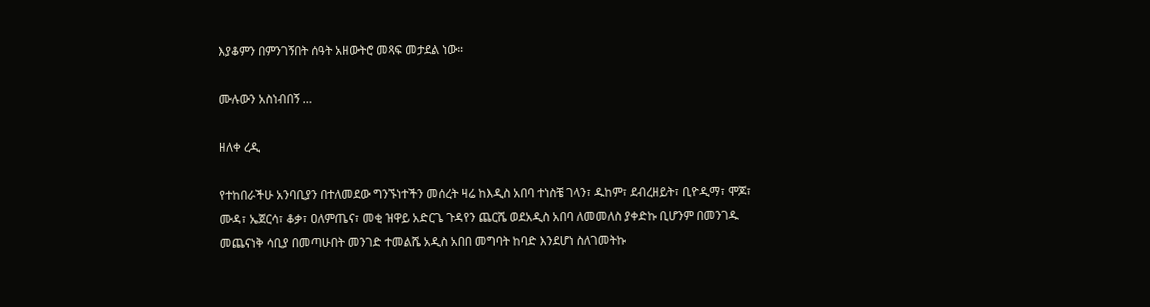እያቆምን በምንገኝበት ሰዓት አዘውትሮ መጻፍ መታደል ነው።

ሙሉውን አስነብበኝ …

ዘለቀ ረዲ

የተከበራችሁ አንባቢያን በተለመደው ግንኙነተችን መሰረት ዛሬ ከእዲስ አበባ ተነስቼ ገላን፣ ዱከም፣ ደብረዘይት፣ ቢዮዲማ፣ ሞጆ፣ ሙዳ፣ ኤጀርሳ፣ ቆቃ፣ ዐለምጤና፣ መቂ ዝዋይ አድርጌ ጉዳየን ጨርሼ ወደአዲስ አበባ ለመመለስ ያቀድኩ ቢሆንም በመንገዱ መጨናነቅ ሳቢያ በመጣሁበት መንገድ ተመልሼ አዲስ አበበ መግባት ከባድ እንደሆነ ስለገመትኩ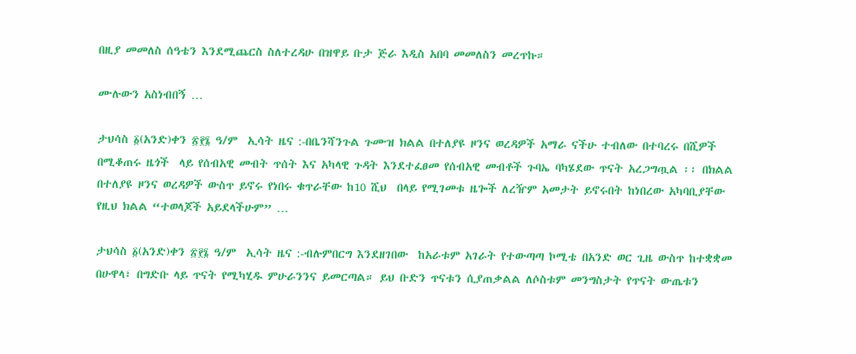በዚያ መመለስ ሰዓቴን እንደሚጨርስ ስለተረዳሁ በዝዋይ ቡታ ጅራ እዲስ አበባ መመለስን መረጥኩ።

ሙሉውን አስነብበኝ …

ታህሳስ ፩(አንድ)ቀን ፳፻፮ ዓ/ም  ኢሳት ዜና :-በቤንሻንጉል ጉሙዝ ክልል በተለያዩ ዞንና ወረዳዎች አማራ ናችሁ ተብለው በተባረሩ በሺዎች በሚቆጠሩ ዜጎች  ላይ የሰብአዊ መብት ጥሰት እና አካላዊ ጉዳት እንደተፈፀመ የሰብአዊ መብቶች ጉባኤ ባካሄደው ጥናት አረጋግጧል ፡፡ በክልል በተለያዩ ዞንና ወረዳዎች ውስጥ ይኖሩ የነበሩ ቁጥራቸው ከ10 ሺህ  በላይ የሚገመቱ ዜጐች ለረዥም አመታት ይኖሩበት ከነበረው አካባቢያቸው የዚህ ክልል “ተወላጆች አይደላችሁም” …

ታህሳስ ፩(አንድ)ቀን ፳፻፮ ዓ/ም  ኢሳት ዜና :-ብሉምበርግ እንደዘገበው  ከአራቱም አገራት የተውጣጣ ኮሚቴ በአንድ ወር ጊዜ ውስጥ ከተቋቋመ በሁዋላ፣ በግድቡ ላይ ጥናት የሚካሂዱ ምሁራንንና ይመርጣል። ይህ ቡድን ጥናቱን ሲያጠቃልል ለሶስቱም መንግስታት የጥናት ውጤቱን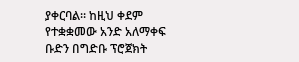ያቀርባል። ከዚህ ቀደም የተቋቋመው አንድ አለማቀፍ ቡድን በግድቡ ፕሮጀክት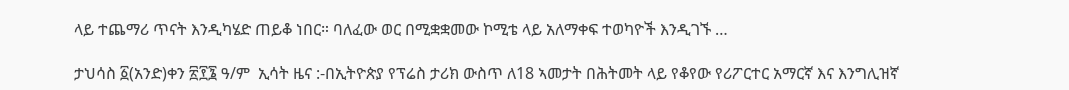ላይ ተጨማሪ ጥናት እንዲካሄድ ጠይቆ ነበር። ባለፈው ወር በሚቋቋመው ኮሚቴ ላይ አለማቀፍ ተወካዮች እንዲገኙ …

ታህሳስ ፩(አንድ)ቀን ፳፻፮ ዓ/ም  ኢሳት ዜና :-በኢትዮጵያ የፕሬስ ታሪክ ውስጥ ለ18 ኣመታት በሕትመት ላይ የቆየው የሪፖርተር አማርኛ እና እንግሊዝኛ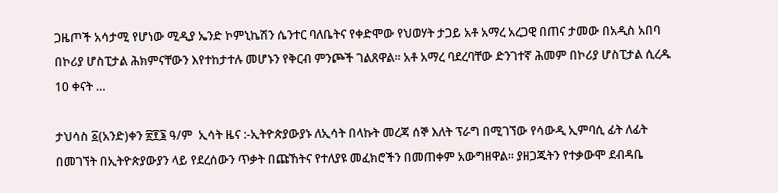ጋዜጦች አሳታሚ የሆነው ሚዲያ ኤንድ ኮምኒኬሽን ሴንተር ባለቤትና የቀድሞው የህወሃት ታጋይ አቶ አማረ አረጋዊ በጠና ታመው በአዲስ አበባ በኮሪያ ሆስፒታል ሕክምናቸውን እየተከታተሉ መሆኑን የቅርብ ምንጮች ገልጸዋል፡፡ አቶ አማረ ባደረባቸው ድንገተኛ ሕመም በኮሪያ ሆስፒታል ሲረዱ 10 ቀናት …

ታህሳስ ፩(አንድ)ቀን ፳፻፮ ዓ/ም  ኢሳት ዜና :-ኢትዮጵያውያኑ ለኢሳት በላኩት መረጃ ሰኞ እለት ፕራግ በሚገኘው የሳውዲ ኢምባሲ ፊት ለፊት በመገኘት በኢትዮጵያውያን ላይ የደረሰውን ጥቃት በጩኸትና የተለያዩ መፈክሮችን በመጠቀም አውግዘዋል። ያዘጋጁትን የተቃውሞ ደብዳቤ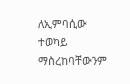ለኢምባሲው ተወካይ ማስረከባቸውንም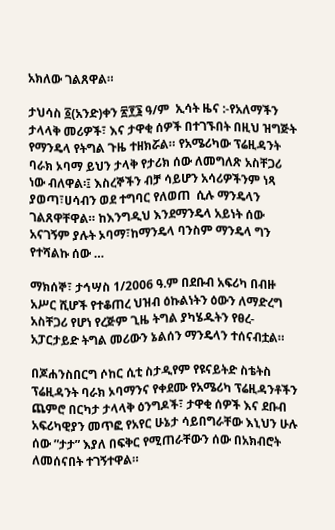አክለው ገልጸዋል።

ታህሳስ ፩(አንድ)ቀን ፳፻፮ ዓ/ም  ኢሳት ዜና :-የአለማችን ታላላቅ መሪዎች፣ እና ታዋቂ ሰዎች በተገኙበት በዚህ ዝግጅት የማንዴላ የትግል ጉዜ ተዘክሯል። የአሜሪካው ፕሬዚዳንት ባራክ ኦባማ ይህን ታላቅ የታሪክ ሰው ለመግለጽ አስቸጋሪ ነው ብለዋል፡፤ እስረኞችን ብቻ ሳይሆን አሳሪዎችንም ነጻ ያወጣ፣ሀሳብን ወደ ተግባር የለወጠ  ሲሉ ማንዴላን ገልጸዋቸዋል። ከእንግዲህ እንደማንዴላ አይነት ሰው አናገኝም ያሉት ኦባማ፣ከማንዴላ ባንስም ማንዴላ ግን የተሻልኩ ሰው …

ማክሰኞ፣ ታኅሣስ 1/2006 ዓ.ም በደቡብ አፍሪካ በብዙ አሥር ሺሆች የተቆጠረ ህዝብ ዕኩልነትን ዕውን ለማድረግ አስቸጋሪ የሆነ የረጅም ጊዜ ትግል ያካሄዱትን የፀረ-አፓርታይድ ትግል መሪውን ኔልሰን ማንዴላን ተሰናብቷል።

በጆሐንስበርግ ሶከር ሲቲ ስታዲየም የዩናይትድ ስቴትስ ፕሬዚዳንት ባራክ ኦባማንና የቀደሙ የአሜሪካ ፕሬዚዳንቶችን ጨምሮ በርካታ ታላላቅ ዕንግዶች፣ ታዋቂ ሰዎች እና ደቡብ አፍሪካዊያን መጥፎ የአየር ሁኔታ ሳይበግራቸው እኒህን ሁሉ ሰው ”ታታ” እያለ በፍቅር የሚጠራቸውን ሰው በአክብሮት ለመሰናበት ተገኝተዋል።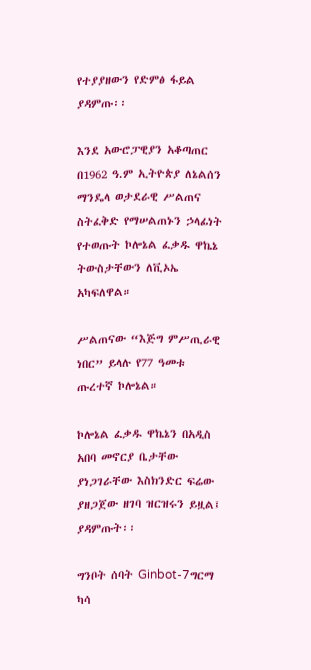የተያያዘውን የድምፅ ፋይል ያዳምጡ፡፡

እንደ አውሮፓዊያን አቆጣጠር በ1962 ዓ.ም ኢትዮጵያ ለኔልሰን ማንዴላ ወታደራዊ ሥልጠና ስትፈቅድ የማሠልጠኑን ኃላፊነት የተወጡት ኮሎኔል ፈቃዱ ዋኬኔ ትውስታቸውን ለቪኦኤ አካፍለዋል።

ሥልጠናው “እጅግ ምሥጢራዊ ነበር” ይላሉ የ77 ዓመቱ ጡረተኛ ኮሎኔል።

ኮሎኔል ፈቃዱ ዋኬኔን በአዲስ አበባ መኖርያ ቤታቸው ያነጋገራቸው እስክንድር ፍሬው ያዘጋጀው ዘገባ ዝርዝሩን ይዟል፤ ያዳምጡት፡፡

ግንቦት ሰባት Ginbot-7ግርማ ካሳ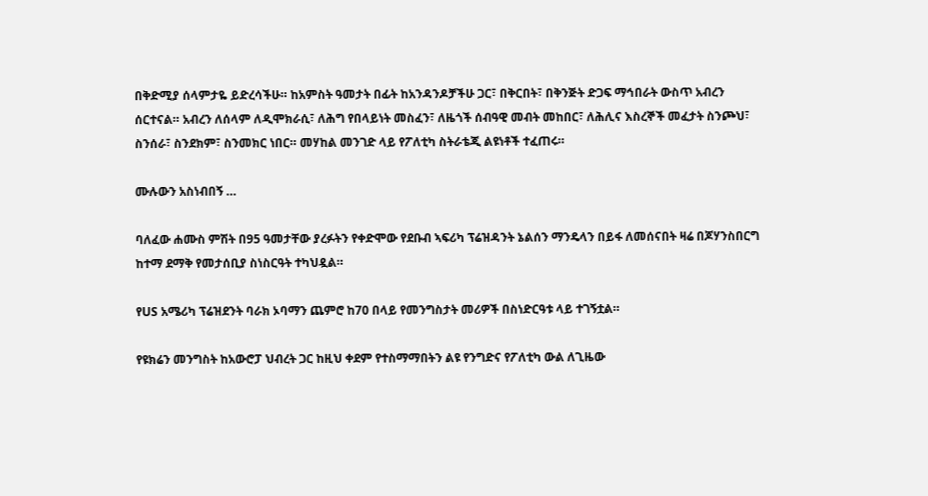በቅድሚያ ሰላምታዬ ይድረሳችሁ። ከአምስት ዓመታት በፊት ከአንዳንዶቻችሁ ጋር፣ በቅርበት፣ በቅንጅት ድጋፍ ማኅበራት ውስጥ አብረን ሰርተናል። አብረን ለሰላም ለዲሞክራሲ፣ ለሕግ የበላይነት መስፈን፣ ለዜጎች ሰብዓዊ መብት መከበር፣ ለሕሊና እስረኞች መፈታት ስንጮህ፣ ስንሰራ፣ ስንደክም፣ ስንመክር ነበር። መሃከል መንገድ ላይ የፖለቲካ ስትራቴጂ ልዩነቶች ተፈጠሩ።

ሙሉውን አስነብበኝ …

ባለፈው ሐሙስ ምሽት በ95 ዓመታቸው ያረፉትን የቀድሞው የደቡብ ኣፍሪካ ፕሬዝዳንት ኔልሰን ማንዴላን በይፋ ለመሰናበት ዛሬ በጆሃንስበርግ ከተማ ደማቅ የመታሰቢያ ስነስርዓት ተካህዷል።

የUS አሜሪካ ፕሬዝደንት ባራክ ኦባማን ጨምሮ ከ70 በላይ የመንግስታት መሪዎች በስነድርዓቱ ላይ ተገኝቷል።

የዩክሬን መንግስት ከአውሮፓ ህብረት ጋር ከዚህ ቀደም የተስማማበትን ልዩ የንግድና የፖለቲካ ውል ለጊዜው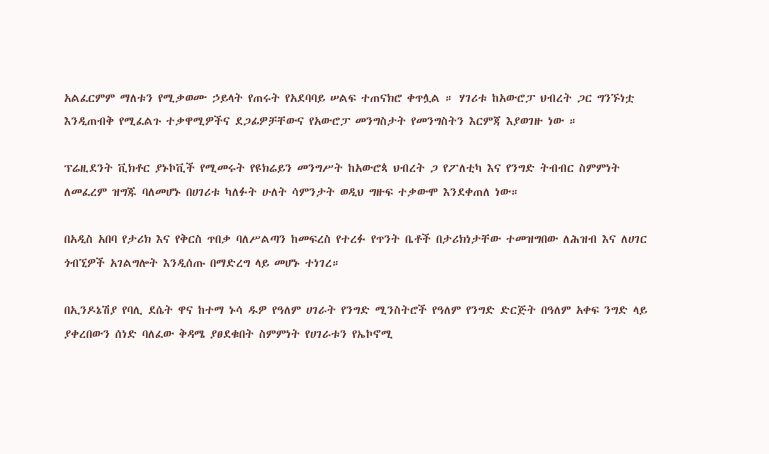አልፈርምም ማለቱን የሚቃወሙ ኃይላት የጠሩት የአደባባይ ሠልፍ ተጠናክሮ ቀጥሏል ። ሃገሪቱ ከአውሮፓ ህብረት ጋር ግንኙነቷ እንዲጠብቅ የሚፈልጉ ተቃዋሚዎችና ደጋፊዎቻቸውና የአውሮፓ መንግስታት የመንግስትን እርምጃ እያወገዙ ነው ።

ፕሬዚደንት ቪክቶር ያኑኮቪች የሚመሩት የዩክሬይን መንግሥት ከአውሮጳ ህብረት ጋ የፖለቲካ እና የንግድ ትብብር ስምምነት ለመፈረም ዝግጁ ባለመሆኑ በሀገሪቱ ካለፉት ሁለት ሳምንታት ወዲህ ግዙፍ ተቃውሞ እንደቀጠለ ነው።

በአዲስ አበባ የታሪክ እና የቅርስ ጥበቃ ባለሥልጣን ከመፍረስ የተረፉ የጥንት ቤቶች በታሪክነታቸው ተመዝግበው ለሕዝብ እና ለሀገር ጎብኚዎች አገልግሎት እንዲሰጡ በማድረግ ላይ መሆኑ ተነገረ።

በኢንዶኔሽያ የባሊ ደሴት ዋና ከተማ ኑሳ ዱዎ የዓለም ሀገራት የንግድ ሚንስትሮች የዓለም የንግድ ድርጅት በዓለም አቀፍ ንግድ ላይ ያቀረበውን ሰነድ ባለፈው ቅዳሜ ያፀደቁበት ስምምነት የሀገራቱን የኤኮኖሚ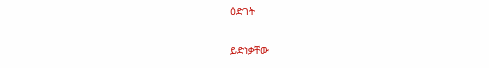ዕድገት

ይድነቃቸው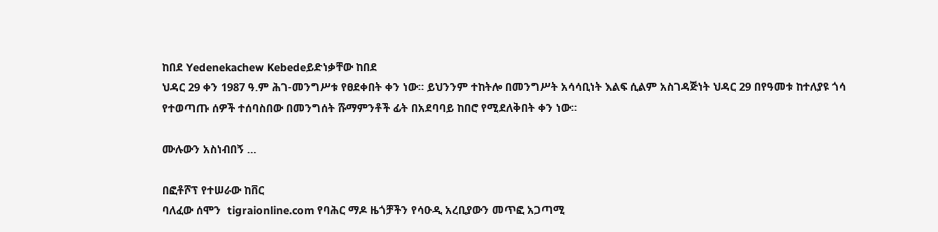ከበደ Yedenekachew Kebedeይድነቃቸው ከበደ
ህዳር 29 ቀን 1987 ዓ.ም ሕገ-መንግሥቱ የፀደቀበት ቀን ነው። ይህንንም ተከትሎ በመንግሥት አሳሳቢነት እልፍ ሲልም አስገዳጅነት ህዳር 29 በየዓመቱ ከተለያዩ ጎሳ የተወጣጡ ሰዎች ተሰባስበው በመንግሰት ሹማምንቶች ፊት በአደባባይ ከበሮ የሚደለቅበት ቀን ነው።

ሙሉውን አስነብበኝ …

በፎቶሾፕ የተሠራው ከቨር
ባለፈው ሰሞን  tigraionline.com የባሕር ማዶ ዜጎቻችን የሳዑዲ አረቢያውን መጥፎ አጋጣሚ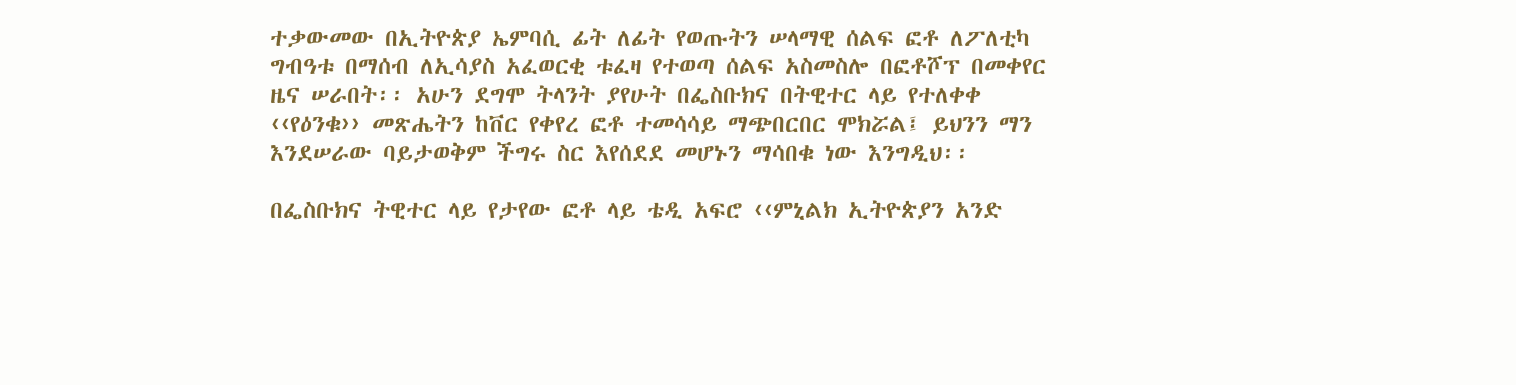ተቃውመው በኢትዮጵያ ኤምባሲ ፊት ለፊት የወጡትን ሠላማዊ ሰልፍ ፎቶ ለፖለቲካ ግብዓቱ በማሰብ ለኢሳያስ አፈወርቂ ቱፈዛ የተወጣ ሰልፍ አስመስሎ በፎቶሾፕ በመቀየር ዜና ሠራበት፡፡ አሁን ደግሞ ትላንት ያየሁት በፌስቡክና በትዊተር ላይ የተለቀቀ ‹‹የዕንቁ›› መጽሔትን ከቨር የቀየረ ፎቶ ተመሳሳይ ማጭበርበር ሞክሯል፤ ይህንን ማን እንደሠራው ባይታወቅም ችግሩ ስር እየሰደደ መሆኑን ማሳበቁ ነው እንግዲህ፡፡

በፌስቡክና ትዊተር ላይ የታየው ፎቶ ላይ ቴዲ አፍሮ ‹‹ምኒልክ ኢትዮጵያን አንድ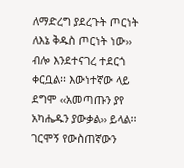ለማድረግ ያደረጉት ጦርነት ለእኔ ቅዱስ ጦርነት ነው›› ብሎ እንደተናገረ ተደርጎ ቀርቧል፡፡ እውነተኛው ላይ ደግሞ ‹‹አመጣጡን ያየ አካሔዱን ያውቃል›› ይላል፡፡ ገርሞኝ የውስጠኛውን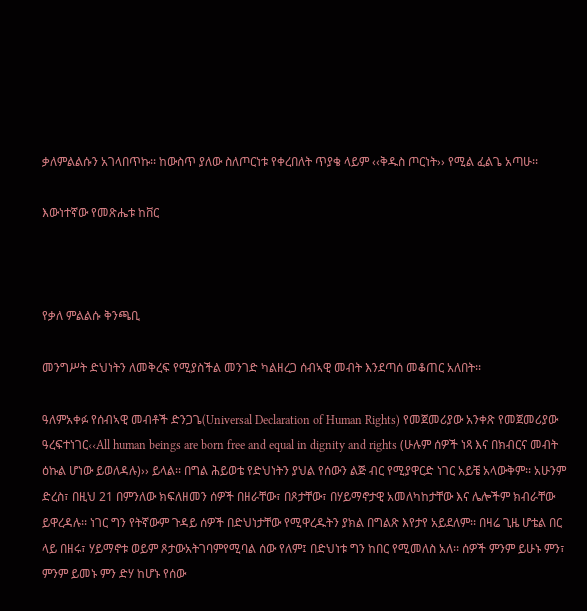ቃለምልልሱን አገላበጥኩ፡፡ ከውስጥ ያለው ስለጦርነቱ የቀረበለት ጥያቄ ላይም ‹‹ቅዱስ ጦርነት›› የሚል ፈልጌ አጣሁ፡፡

እውነተኛው የመጽሔቱ ከቨር



የቃለ ምልልሱ ቅንጫቢ

መንግሥት ድህነትን ለመቅረፍ የሚያስችል መንገድ ካልዘረጋ ሰብኣዊ መብት እንደጣሰ መቆጠር አለበት፡፡

ዓለምአቀፉ የሰብኣዊ መብቶች ድንጋጌ(Universal Declaration of Human Rights) የመጀመሪያው አንቀጽ የመጀመሪያው ዓረፍተነገር‹‹All human beings are born free and equal in dignity and rights (ሁሉም ሰዎች ነጻ እና በክብርና መብት ዕኩል ሆነው ይወለዳሉ)›› ይላል፡፡ በግል ሕይወቴ የድህነትን ያህል የሰውን ልጅ ብር የሚያዋርድ ነገር አይቼ አላውቅም፡፡ አሁንም ድረስ፣ በዚህ 21 በምንለው ክፍለዘመን ሰዎች በዘራቸው፣ በጾታቸው፣ በሃይማኖታዊ አመለካከታቸው እና ሌሎችም ክብራቸው ይዋረዳሉ፡፡ ነገር ግን የትኛውም ጉዳይ ሰዎች በድህነታቸው የሚዋረዱትን ያክል በግልጽ እየታየ አይደለም፡፡ በዛሬ ጊዜ ሆቴል በር ላይ በዘሩ፣ ሃይማኖቱ ወይም ጾታውአትገባምየሚባል ሰው የለም፤ በድህነቱ ግን ከበር የሚመለስ አለ፡፡ ሰዎች ምንም ይሁኑ ምን፣ ምንም ይመኑ ምን ድሃ ከሆኑ የሰው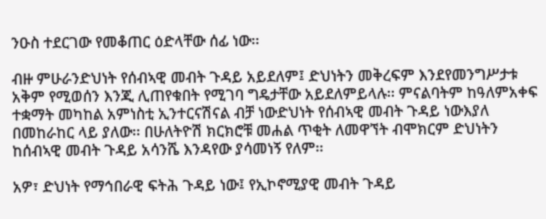ንዑስ ተደርገው የመቆጠር ዕድላቸው ሰፊ ነው፡፡

ብዙ ምሁራንድህነት የሰብኣዊ መብት ጉዳይ አይደለም፤ ድህነትን መቅረፍም እንደየመንግሥታቱ አቅም የሚወሰን እንጂ ሊጠየቁበት የሚገባ ግዴታቸው አይደለምይላሉ፡፡ ምናልባትም ከዓለምአቀፍ ተቋማት መካከል አምነስቲ ኢንተርናሽናል ብቻ ነውድህነት የሰብኣዊ መብት ጉዳይ ነውእያለ በመከራከር ላይ ያለው፡፡ በሁለትዮሽ ክርክሮቹ መሐል ጥቂት ለመዋኘት ብሞክርም ድህነትን ከሰብኣዊ መብት ጉዳይ አሳንሼ እንዳየው ያሳመነኝ የለም፡፡

አዎ፣ ድህነት የማኅበራዊ ፍትሕ ጉዳይ ነው፤ የኢኮኖሚያዊ መብት ጉዳይ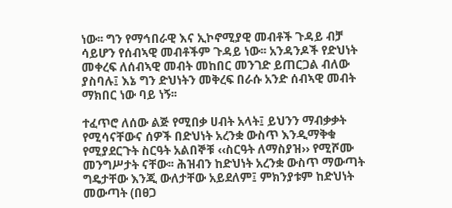ነው፡፡ ግን የማኅበራዊ እና ኢኮኖሚያዊ መብቶች ጉዳይ ብቻ ሳይሆን የሰብኣዊ መብቶችም ጉዳይ ነው፡፡ አንዳንዶች የድህነት መቀረፍ ለሰብኣዊ መብት መከበር መንገድ ይጠርጋል ብለው ያስባሉ፤ እኔ ግን ድህነትን መቅረፍ በራሱ አንድ ሰብኣዊ መብት ማክበር ነው ባይ ነኝ፡፡

ተፈጥሮ ለሰው ልጅ የሚበቃ ሀብት አላት፤ ይህንን ማብቃቃት የሚሳናቸውና ሰዎች በድህነት አረንቋ ውስጥ እንዲማቅቁ የሚያደርጉት ስርዓት አልበኞቹ ‹‹ስርዓት ለማስያዝ›› የሚሾሙ መንግሥታት ናቸው፡፡ ሕዝብን ከድህነት አረንቋ ውስጥ ማውጣት ግዴታቸው እንጂ ውለታቸው አይደለም፤ ምክንያቱም ከድህነት መውጣት (በፀጋ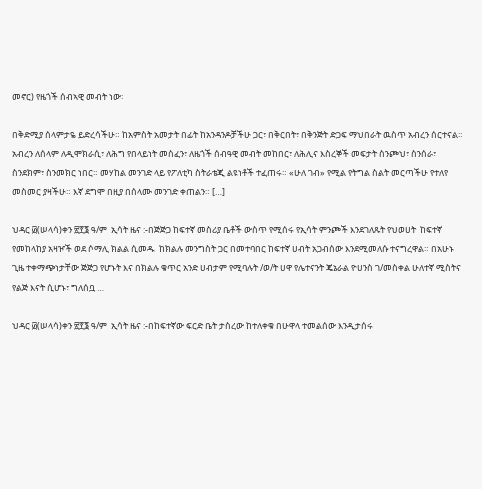መኖር) የዜጎች ሰብኣዊ መብት ነው፡

በቅድሚያ ሰላምታዬ ይድረሳችሁ። ከአምስት አመታት በፊት ከአንዳንዶቻችሁ ጋር፣ በቅርበት፣ በቅንጅት ድጋፍ ማህበራት ዉስጥ አብረን ሰርተናል። አብረን ለሰላም ለዲሞክራሲ፣ ለሕግ የበላይነት መስፈን፣ ለዜጎች ሰብዓዊ መብት መከበር፣ ለሕሊና እስረኞች መፍታት ስንጮህ፣ ስንሰራ፣ ስንደክም፣ ስንመክር ነበር። መሃከል መንገድ ላይ የፖለቲካ ስትራቴጂ ልዩነቶች ተፈጠሩ። «ሁለ ገብ» የሚል የትግል ስልት መርጣችሁ የተለየ መስመር ያዛችሁ። እኛ ደግሞ በዚያ በሰላሙ መንገድ ቀጠልን። […]

ህዳር ፴(ሠላሳ)ቀን ፳፻፮ ዓ/ም  ኢሳት ዜና :-በጅጅጋ ከፍተኛ መስሪያ ቤቶች ውስጥ የሚሰሩ የኢሳት ምንጮች እንደገለጹት የህወሀት  ከፍተኛ የመከላከያ አዛዦች ወደ ሶማሊ ክልል ሲመዱ  ከክልሉ መንግስት ጋር በመተባበር ከፍተኛ ሀብት አጋብሰው እንደሚመለሱ ተናግረዋል። በአሁኑ ጊዜ ተቀማጭነታቸው ጅጅጋ የሆኑት እና በክልሉ ቁጥር አንድ ሀብታም የሚባሉት /ወ/ት ሀዋ የሌተናንት ጄኔራል ዮሀንስ ገ/መስቀል ሁለተኛ ሚስትና የልጅ እናት ሲሆኑ፣ ግለሰቧ …

ህዳር ፴(ሠላሳ)ቀን ፳፻፮ ዓ/ም  ኢሳት ዜና :-በከፍተኛው ፍርድ ቤት ታስረው ከተለቀቁ በሁዋላ ተመልሰው እንዲታሰሩ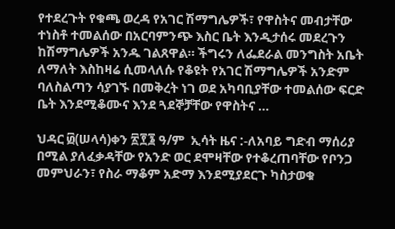የተደረጉት የቁጫ ወረዳ የአገር ሽማግሌዎች፣ የዋስትና መብታቸው ተነስቶ ተመልሰው በአርባምንጭ እስር ቤት እንዲታሰሩ መደረጉን ከሽማግሌዎች አንዱ ገልጸዋል። ችግሩን ለፌደራል መንግስት አቤት ለማለት እስከዛሬ ሲመላለሱ የቆዩት የአገር ሽማግሌዎች አንድም ባለስልጣን ሳያገኙ በመቅረት ነገ ወደ አካባቢያቸው ተመልሰው ፍርድ ቤት እንደሚቆሙና እንደ ጓደኞቻቸው የዋስትና …

ህዳር ፴(ሠላሳ)ቀን ፳፻፮ ዓ/ም  ኢሳት ዜና :-ለአባይ ግድብ ማሰሪያ በሚል ያለፈቃዳቸው የአንድ ወር ደሞዛቸው የተቆረጠባቸው የቦንጋ መምህራን፣ የስራ ማቆም አድማ እንደሚያደርጉ ካስታወቁ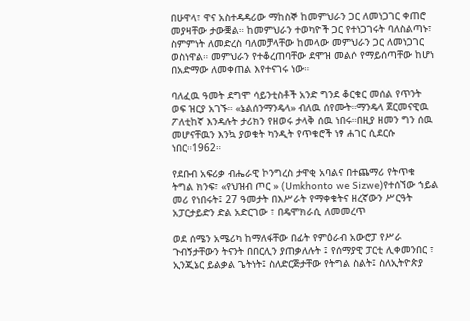በሁዋላ፣ ዋና አስተዳዳሪው ማከስኞ ከመምህራን ጋር ለመነጋገር ቀጠሮ መያዛቸው ታውቛል። ከመምህራን ተወካዮች ጋር የተነጋገሩት ባለስልጣኑ፣ ስምምነት ለመድረስ ባለመቻላቸው ከመላው መምህራን ጋር ለመነጋገር ወስነዋል። መምህራን የተቆረጠባቸው ደሞዝ መልሶ የማይሰጣቸው ከሆነ በአድማው ለመቀጠል እየተናገሩ ነው።

ባለፈዉ ዓመት ደግሞ ሳይንቲስቶች አንድ ግንደ ቆርቁር መሰል የጥንት ወፍ ዝርያ አገኙ። «ኔልሰንማንዴላ» ብለዉ ሰየሙት።ማንዴላ ጀርመናዊዉ ፖለቲከኛ እንዳሉት ታሪክን የዘወሩ ታላቅ ሰዉ ነበሩ።በዚያ ዘመን ግን ሰዉ መሆናቸዉን እንኳ ያወቁት ካንዲት የጥቁሮች ነፃ ሐገር ሲደርሱ ነበር።1962።

የደቡብ አፍሪቃ ብሔራዊ ኮንግረስ ታዋቂ አባልና በተጨማሪ የትጥቁ ትግል ክንፍ፣ «የህዝብ ጦር » (Umkhonto we Sizwe)የተሰኘው ኀይል መሪ የነበሩት፤ 27 ዓመታት በእሥራት የማቀቁትና ዘረኛውን ሥርዓት አፓርታይድን ድል አድርገው ፣ በዴሞክራሲ ለመመረጥ

ወደ ሰሜን አሜሪካ ከማለፋቸው በፊት የምዕራብ አውሮፓ የሥራ ጉብኝታቸውን ትናንት በበርሊን ያጠቃለሉት ፤ የሰማያዊ ፓርቲ ሊቀመንበር ፣ ኢንጂኔር ይልቃል ጌትነት፤ ስለድርጅታቸው የትግል ስልት፤ ስለኢትዮጵያ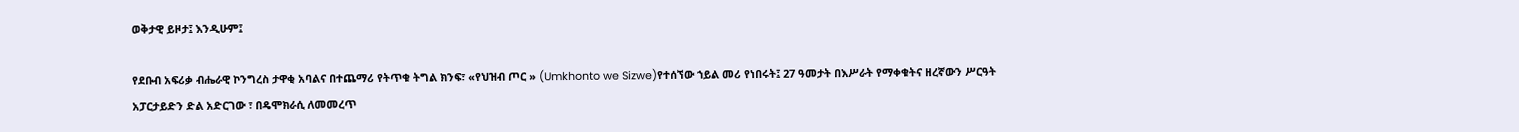ወቅታዊ ይዞታ፤ እንዲሁም፤

የደቡብ አፍሪቃ ብሔራዊ ኮንግረስ ታዋቂ አባልና በተጨማሪ የትጥቁ ትግል ክንፍ፣ «የህዝብ ጦር » (Umkhonto we Sizwe)የተሰኘው ኀይል መሪ የነበሩት፤ 27 ዓመታት በእሥራት የማቀቁትና ዘረኛውን ሥርዓት አፓርታይድን ድል አድርገው ፣ በዴሞክራሲ ለመመረጥ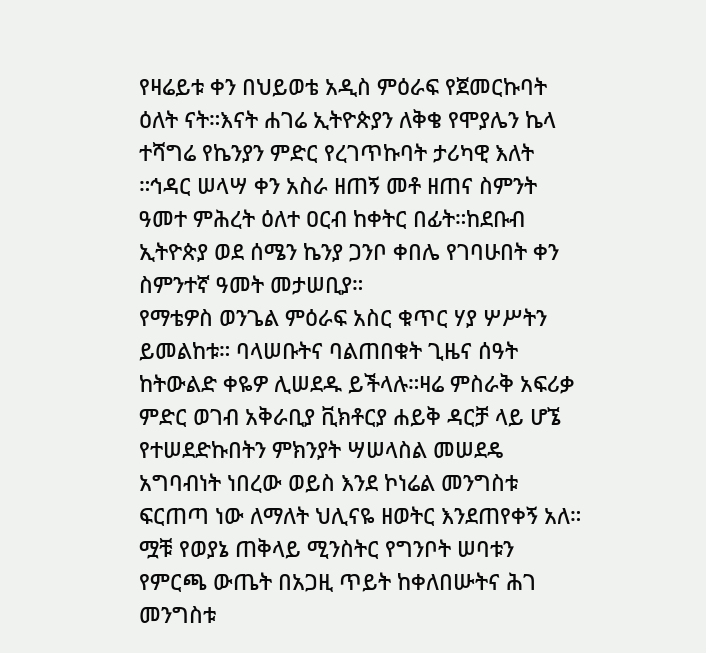የዛሬይቱ ቀን በህይወቴ አዲስ ምዕራፍ የጀመርኩባት ዕለት ናት።እናት ሐገሬ ኢትዮጵያን ለቅቄ የሞያሌን ኬላ ተሻግሬ የኬንያን ምድር የረገጥኩባት ታሪካዊ እለት ።ኅዳር ሠላሣ ቀን አስራ ዘጠኝ መቶ ዘጠና ስምንት ዓመተ ምሕረት ዕለተ ዐርብ ከቀትር በፊት።ከደቡብ ኢትዮጵያ ወደ ሰሜን ኬንያ ጋንቦ ቀበሌ የገባሁበት ቀን ስምንተኛ ዓመት መታሠቢያ።
የማቴዎስ ወንጌል ምዕራፍ አስር ቁጥር ሃያ ሦሥትን ይመልከቱ። ባላሠቡትና ባልጠበቁት ጊዜና ሰዓት ከትውልድ ቀዬዎ ሊሠደዱ ይችላሉ።ዛሬ ምስራቅ አፍሪቃ ምድር ወገብ አቅራቢያ ቪክቶርያ ሐይቅ ዳርቻ ላይ ሆኜ የተሠደድኩበትን ምክንያት ሣሠላስል መሠደዴ አግባብነት ነበረው ወይስ እንደ ኮነሬል መንግስቱ ፍርጠጣ ነው ለማለት ህሊናዬ ዘወትር እንደጠየቀኝ አለ።
ሟቹ የወያኔ ጠቅላይ ሚንስትር የግንቦት ሠባቱን የምርጫ ውጤት በአጋዚ ጥይት ከቀለበሡትና ሕገ መንግስቱ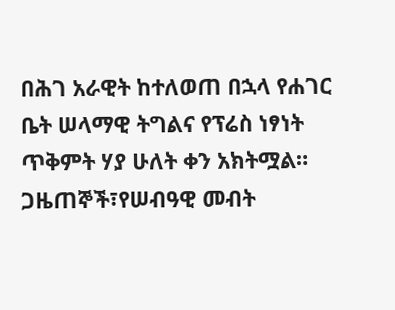በሕገ አራዊት ከተለወጠ በኋላ የሐገር ቤት ሠላማዊ ትግልና የፕሬስ ነፃነት ጥቅምት ሃያ ሁለት ቀን አክትሟል።
ጋዜጠኞች፣የሠብዓዊ መብት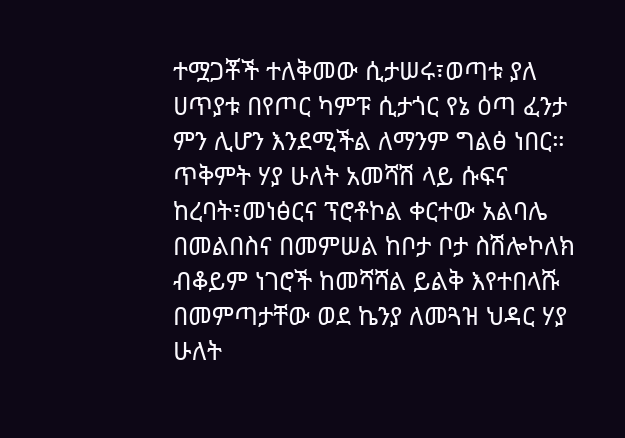ተሟጋቾች ተለቅመው ሲታሠሩ፣ወጣቱ ያለ ሀጥያቱ በየጦር ካምፑ ሲታጎር የኔ ዕጣ ፈንታ ምን ሊሆን እንደሚችል ለማንም ግልፅ ነበር። ጥቅምት ሃያ ሁለት አመሻሽ ላይ ሱፍና ከረባት፣መነፅርና ፕሮቶኮል ቀርተው አልባሌ በመልበስና በመምሠል ከቦታ ቦታ ስሽሎኮለክ ብቆይም ነገሮች ከመሻሻል ይልቅ እየተበላሹ በመምጣታቸው ወደ ኬንያ ለመጓዝ ህዳር ሃያ ሁለት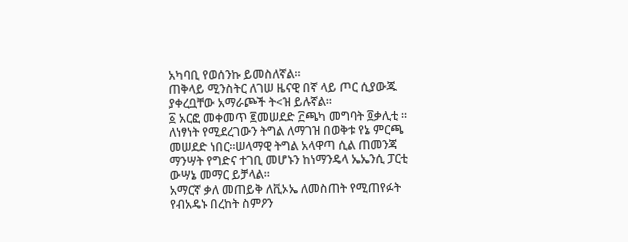አካባቢ የወሰንኩ ይመስለኛል።
ጠቅላይ ሚንስትር ለገሠ ዜናዊ በኛ ላይ ጦር ሲያውጁ ያቀረቧቸው አማራጮች ት<ዝ ይሉኛል።
፩ አርፎ መቀመጥ ፪መሠደድ ፫ጫካ መግባት ፬ቃሊቲ ።
ለነፃነት የሚደረገውን ትግል ለማገዝ በወቅቱ የኔ ምርጫ መሠደድ ነበር።ሠላማዊ ትግል አላዋጣ ሲል ጠመንጃ ማንሣት የግድና ተገቢ መሆኑን ከነማንዴላ ኤኤንሲ ፓርቲ ውሣኔ መማር ይቻላል።
አማርኛ ቃለ መጠይቅ ለቪኦኤ ለመስጠት የሚጠየፉት የብአዴኑ በረከት ስምዖን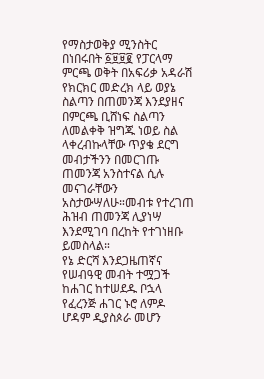የማስታወቅያ ሚንስትር በነበሩበት ፩፱፱፪ የፓርላማ ምርጫ ወቅት በአፍሪቃ አዳራሽ የክርክር መድረክ ላይ ወያኔ ስልጣን በጠመንጃ እንደያዘና በምርጫ ቢሸነፍ ስልጣን ለመልቀቅ ዝግጁ ነወይ ስል ላቀረብኩላቸው ጥያቄ ደርግ መብታችንን በመርገጡ ጠመንጃ አንስተናል ሲሉ መናገራቸውን አስታውሣለሁ።መብቱ የተረገጠ ሕዝብ ጠመንጃ ሊያነሣ እንደሚገባ በረከት የተገነዘቡ ይመስላል።
የኔ ድርሻ እንደጋዜጠኛና የሠብዓዊ መብት ተሟጋች ከሐገር ከተሠደዱ ቦኋላ የፈረንጅ ሐገር ኑሮ ለምዶ ሆዳም ዲያስጶራ መሆን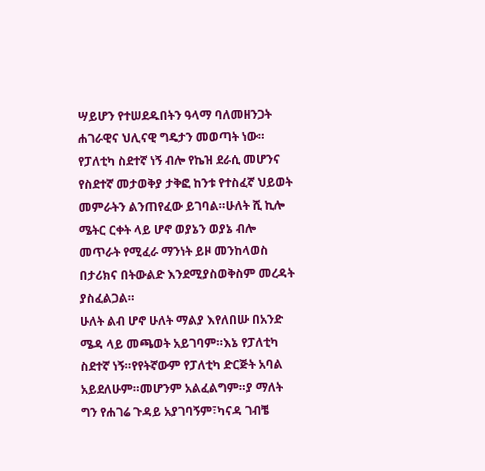ሣይሆን የተሠደዱበትን ዓላማ ባለመዘንጋት ሐገራዊና ህሊናዊ ግዴታን መወጣት ነው።
የፓለቲካ ስደተኛ ነኝ ብሎ የኬዝ ደራሲ መሆንና የስደተኛ መታወቅያ ታቅፎ ከንቱ የተስፈኛ ህይወት መምራትን ልንጠየፈው ይገባል።ሁለት ሺ ኪሎ ሜትር ርቀት ላይ ሆኖ ወያኔን ወያኔ ብሎ መጥራት የሚፈራ ማንነት ይዞ መንከላወስ በታሪክና በትውልድ እንደሚያስወቅስም መረዳት ያስፈልጋል።
ሁለት ልብ ሆኖ ሁለት ማልያ እየለበሡ በአንድ ሜዳ ላይ መጫወት አይገባም።እኔ የፓለቲካ ስደተኛ ነኝ።የየትኛውም የፓለቲካ ድርጅት አባል አይደለሁም።መሆንም አልፈልግም።ያ ማለት ግን የሐገሬ ጉዳይ አያገባኝም፣ካናዳ ገብቼ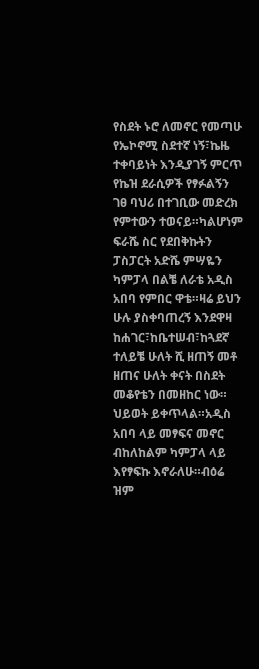የስደት ኑሮ ለመኖር የመጣሁ የኤኮኖሚ ስደተኛ ነኝ፣ኬዜ ተቀባይነት እንዲያገኝ ምርጥ የኬዝ ደራሲዎች የፃፉልኝን ገፀ ባህሪ በተገቢው መድረክ የምተውን ተወናይ።ካልሆነም ፍራሼ ስር የደበቅኩትን ፓስፓርት አድሼ ምሣዬን ካምፓላ በልቼ ለራቴ አዲስ አበባ የምበር ዋቴ።ዛሬ ይህን ሁሉ ያስቀባጠረኝ እንደዋዛ ከሐገር፣ከቤተሠብ፣ከጓደኛ ተለይቼ ሁለት ሺ ዘጠኝ መቶ ዘጠና ሁለት ቀናት በስደት መቆየቴን በመዘከር ነው።
ህይወት ይቀጥላል።አዲስ አበባ ላይ መፃፍና መኖር ብከለከልም ካምፓላ ላይ እየፃፍኩ እኖራለሁ።ብዕሬ ዝም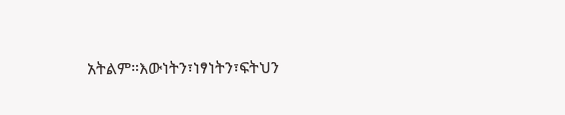አትልም።እውነትን፣ነፃነትን፣ፍትህን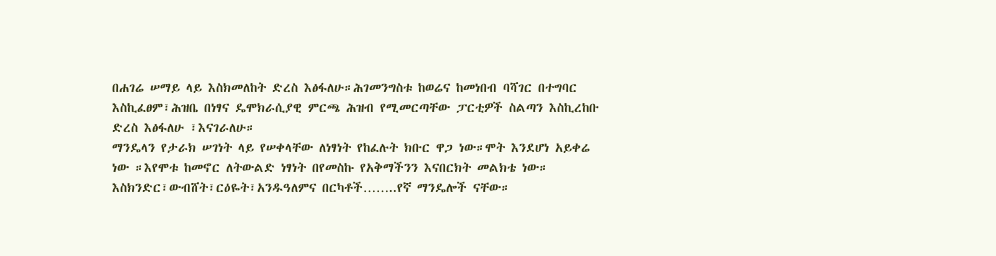በሐገሬ ሠማይ ላይ እስክመለከት ድረስ እፅፋለሁ።ሕገመንግስቱ ከወሬና ከመነበብ ባሻገር በተግባር እስኪፈፀም፣ሕዝቤ በነፃና ዴሞክራሲያዊ ምርጫ ሕዝብ የሚመርጣቸው ፓርቲዎች ስልጣን እስኪረከቡ ድረስ እፅፋለሁ ፣እናገራለሁ።
ማንዴላን የታራክ ሠገነት ላይ የሠቀላቸው ለነፃነት የከፈሉት ክቡር ዋጋ ነው።ሞት እንደሆነ አይቀሬ ነው ።እየሞቱ ከመኖር ለትውልድ ነፃነት በየመስኩ የአቅማችንን እናበርክት መልክቴ ነው።
እስክንድር፣ውብሸት፣ርዕዬት፣አንዱዓለምና በርካቶች……..የኛ ማንዴሎች ናቸው።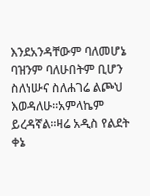እንደአንዳቸውም ባለመሆኔ ባዝንም ባለሁበትም ቢሆን ስለነሡና ስለሐገሬ ልጮህ እወዳለሁ።አምላኬም ይረዳኛል።ዛሬ አዲስ የልደት ቀኔ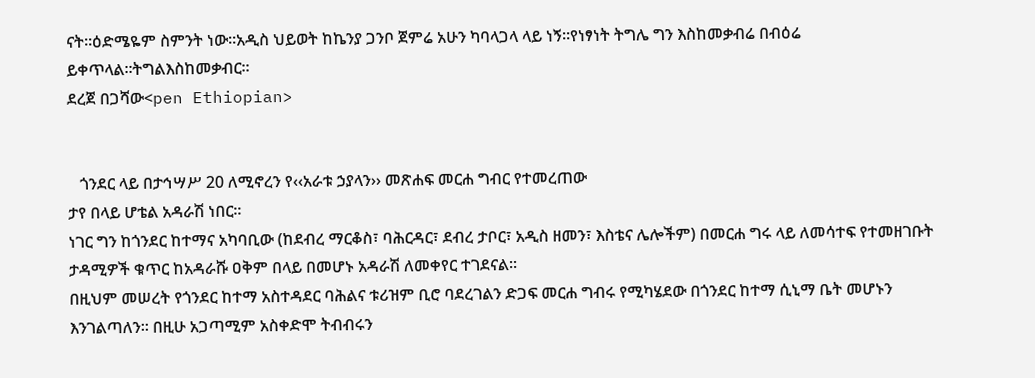ናት።ዕድሜዬም ስምንት ነው።አዲስ ህይወት ከኬንያ ጋንቦ ጀምሬ አሁን ካባላጋላ ላይ ነኝ።የነፃነት ትግሌ ግን እስከመቃብሬ በብዕሬ ይቀጥላል።ትግልእስከመቃብር።
ደረጀ በጋሻው<pen Ethiopian>


   ጎንደር ላይ በታኅሣሥ 20 ለሚኖረን የ‹‹አራቱ ኃያላን›› መጽሐፍ መርሐ ግብር የተመረጠው
ታየ በላይ ሆቴል አዳራሽ ነበር፡፡
ነገር ግን ከጎንደር ከተማና አካባቢው (ከደብረ ማርቆስ፣ ባሕርዳር፣ ደብረ ታቦር፣ አዲስ ዘመን፣ እስቴና ሌሎችም) በመርሐ ግሩ ላይ ለመሳተፍ የተመዘገቡት ታዳሚዎች ቁጥር ከአዳራሹ ዐቅም በላይ በመሆኑ አዳራሽ ለመቀየር ተገደናል፡፡
በዚህም መሠረት የጎንደር ከተማ አስተዳደር ባሕልና ቱሪዝም ቢሮ ባደረገልን ድጋፍ መርሐ ግብሩ የሚካሄደው በጎንደር ከተማ ሲኒማ ቤት መሆኑን እንገልጣለን፡፡ በዚሁ አጋጣሚም አስቀድሞ ትብብሩን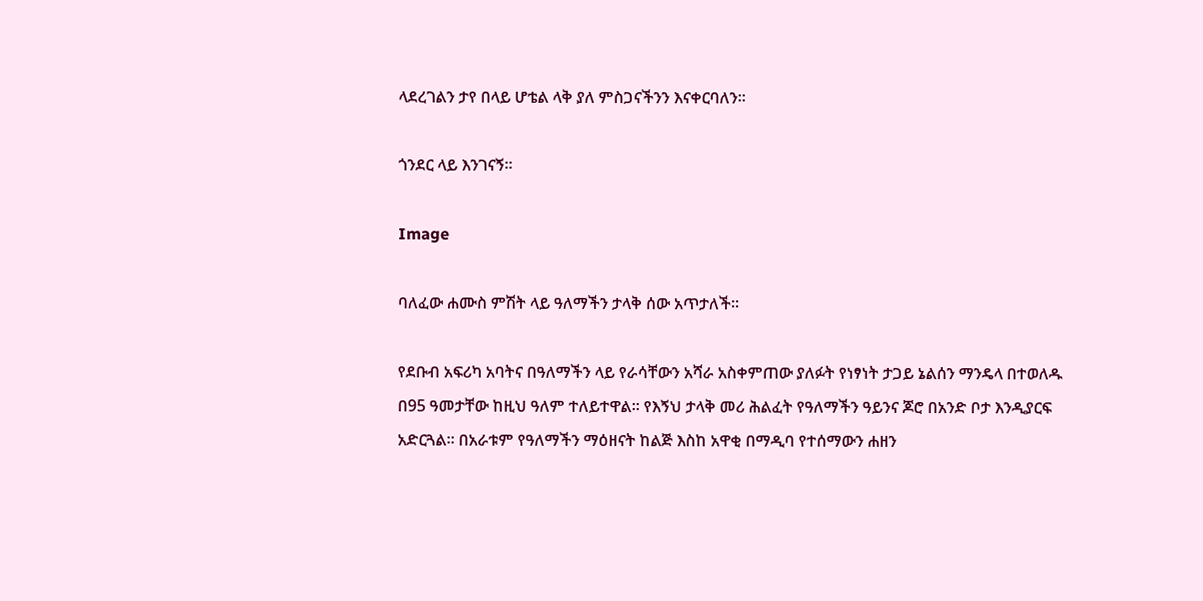ላደረገልን ታየ በላይ ሆቴል ላቅ ያለ ምስጋናችንን እናቀርባለን፡፡

ጎንደር ላይ እንገናኝ፡፡

Image

ባለፈው ሐሙስ ምሽት ላይ ዓለማችን ታላቅ ሰው አጥታለች፡፡

የደቡብ አፍሪካ አባትና በዓለማችን ላይ የራሳቸውን አሻራ አስቀምጠው ያለፉት የነፃነት ታጋይ ኔልሰን ማንዴላ በተወለዱ በ95 ዓመታቸው ከዚህ ዓለም ተለይተዋል፡፡ የእኝህ ታላቅ መሪ ሕልፈት የዓለማችን ዓይንና ጆሮ በአንድ ቦታ እንዲያርፍ አድርጓል፡፡ በአራቱም የዓለማችን ማዕዘናት ከልጅ እስከ አዋቂ በማዲባ የተሰማውን ሐዘን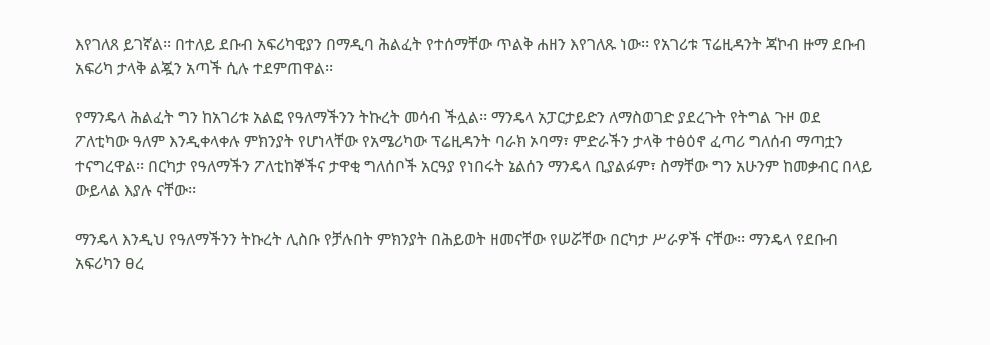እየገለጸ ይገኛል፡፡ በተለይ ደቡብ አፍሪካዊያን በማዲባ ሕልፈት የተሰማቸው ጥልቅ ሐዘን እየገለጹ ነው፡፡ የአገሪቱ ፕሬዚዳንት ጃኮብ ዙማ ደቡብ አፍሪካ ታላቅ ልጇን አጣች ሲሉ ተደምጠዋል፡፡

የማንዴላ ሕልፈት ግን ከአገሪቱ አልፎ የዓለማችንን ትኩረት መሳብ ችሏል፡፡ ማንዴላ አፓርታይድን ለማስወገድ ያደረጉት የትግል ጉዞ ወደ ፖለቲካው ዓለም እንዲቀላቀሉ ምክንያት የሆነላቸው የአሜሪካው ፕሬዚዳንት ባራክ ኦባማ፣ ምድራችን ታላቅ ተፅዕኖ ፈጣሪ ግለሰብ ማጣቷን ተናግረዋል፡፡ በርካታ የዓለማችን ፖለቲከኞችና ታዋቂ ግለሰቦች አርዓያ የነበሩት ኔልሰን ማንዴላ ቢያልፉም፣ ስማቸው ግን አሁንም ከመቃብር በላይ ውይላል እያሉ ናቸው፡፡

ማንዴላ እንዲህ የዓለማችንን ትኩረት ሊስቡ የቻሉበት ምክንያት በሕይወት ዘመናቸው የሠሯቸው በርካታ ሥራዎች ናቸው፡፡ ማንዴላ የደቡብ አፍሪካን ፀረ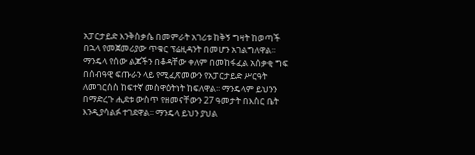አፓርታይድ እንቅስቃሴ በመምራት አገሪቱ ከቅኝ ግዛት ከወጣች በኋላ የመጀመሪያው ጥቁር ፕሬዚዳንት በመሆን አገልግለዋል፡፡ ማንዴላ የሰው ልጆችን በቆዳቸው ቀለም በመከፋፈል አሰቃቂ ግፍ በሰብዓዊ ፍጡራን ላይ የሚፈጽመውን የአፓርታይድ ሥርዓት ለመገርሰስ ከፍተኛ መስዋዕትነት ከፍለዋል፡፡ ማንዴላም ይህንን በማድረጉ ሒደቱ ውስጥ የዘመናቸውን 27 ዓመታት በእስር ቤት እንዲያሳልፉ ተገደዋል፡፡ ማንዴላ ይህን ያህል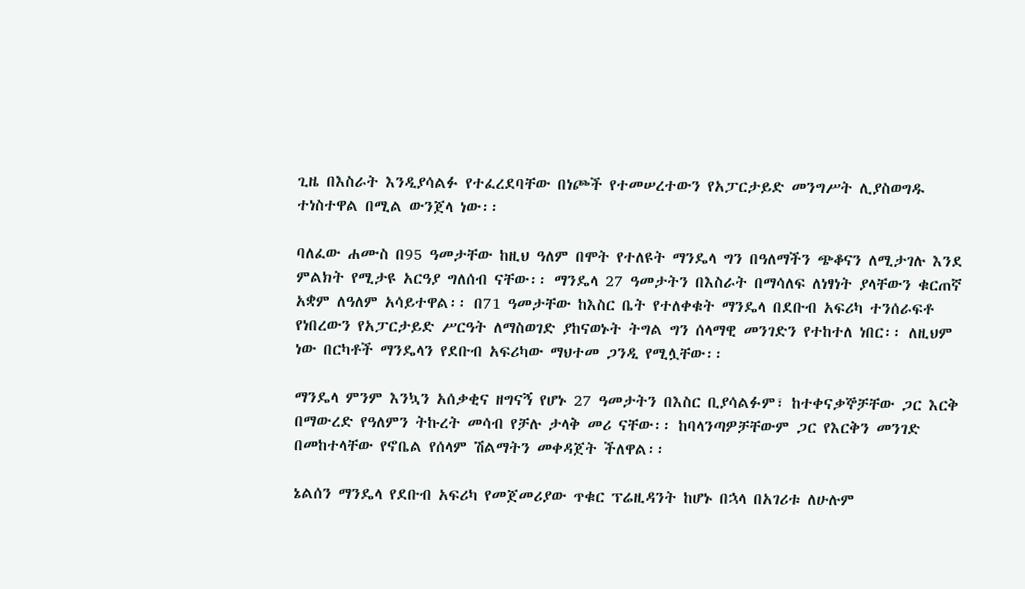ጊዜ በእስራት እንዲያሳልፉ የተፈረደባቸው በነጮች የተመሠረተውን የአፓርታይድ መንግሥት ሊያስወግዱ ተነስተዋል በሚል ውንጀላ ነው፡፡

ባለፈው ሐሙስ በ95 ዓመታቸው ከዚህ ዓለም በሞት የተለዩት ማንዴላ ግን በዓለማችን ጭቆናን ለሚታገሉ እንደ ምልክት የሚታዩ አርዓያ ግለሰብ ናቸው፡፡ ማንዴላ 27 ዓመታትን በእስራት በማሳለፍ ለነፃነት ያላቸውን ቁርጠኛ አቋም ለዓለም አሳይተዋል፡፡ በ71 ዓመታቸው ከእስር ቤት የተለቀቁት ማንዴላ በደቡብ አፍሪካ ተንሰራፍቶ የነበረውን የአፓርታይድ ሥርዓት ለማስወገድ ያከናወኑት ትግል ግን ሰላማዊ መንገድን የተከተለ ነበር፡፡ ለዚህም ነው በርካቶች ማንዴላን የደቡብ አፍሪካው ማህተመ ጋንዲ የሚሏቸው፡፡

ማንዴላ ምንም እንኳን አሰቃቂና ዘግናኝ የሆኑ 27 ዓመታትን በእስር ቢያሳልፉም፣ ከተቀናቃኞቻቸው ጋር እርቅ በማውረድ የዓለምን ትኩረት መሳብ የቻሉ ታላቅ መሪ ናቸው፡፡ ከባላንጣዎቻቸውም ጋር የእርቅን መንገድ በመከተላቸው የኖቤል የሰላም ሽልማትን መቀዳጀት ችለዋል፡፡

ኔልሰን ማንዴላ የደቡብ አፍሪካ የመጀመሪያው ጥቁር ፕሬዚዳንት ከሆኑ በኋላ በአገሪቱ ለሁሉም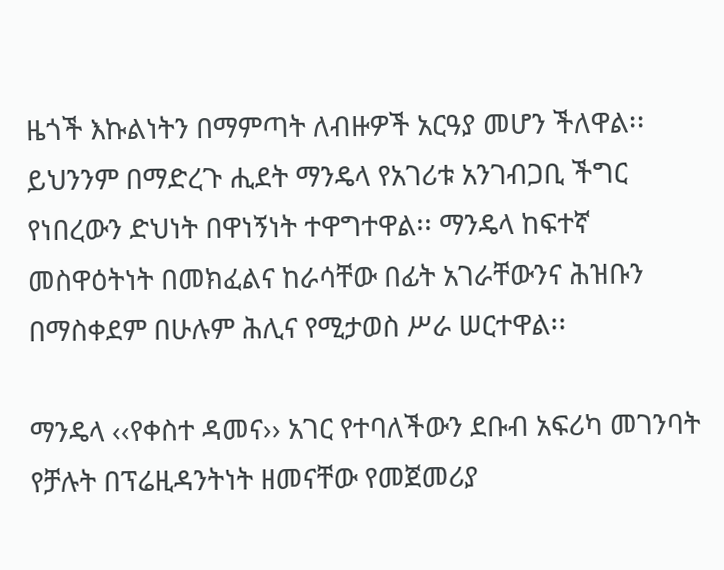ዜጎች እኩልነትን በማምጣት ለብዙዎች አርዓያ መሆን ችለዋል፡፡ ይህንንም በማድረጉ ሒደት ማንዴላ የአገሪቱ አንገብጋቢ ችግር የነበረውን ድህነት በዋነኝነት ተዋግተዋል፡፡ ማንዴላ ከፍተኛ መስዋዕትነት በመክፈልና ከራሳቸው በፊት አገራቸውንና ሕዝቡን በማስቀደም በሁሉም ሕሊና የሚታወስ ሥራ ሠርተዋል፡፡

ማንዴላ ‹‹የቀስተ ዳመና›› አገር የተባለችውን ደቡብ አፍሪካ መገንባት የቻሉት በፕሬዚዳንትነት ዘመናቸው የመጀመሪያ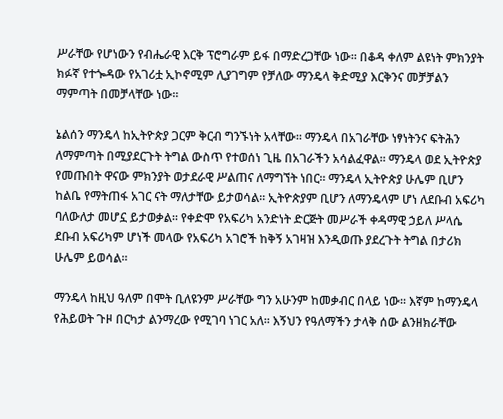ሥራቸው የሆነውን የብሔራዊ እርቅ ፕሮግራም ይፋ በማድረጋቸው ነው፡፡ በቆዳ ቀለም ልዩነት ምክንያት ክፉኛ የተጐዳው የአገሪቷ ኢኮኖሚም ሊያገግም የቻለው ማንዴላ ቅድሚያ እርቅንና መቻቻልን ማምጣት በመቻላቸው ነው፡፡

ኔልሰን ማንዴላ ከኢትዮጵያ ጋርም ቅርብ ግንኙነት አላቸው፡፡ ማንዴላ በአገራቸው ነፃነትንና ፍትሕን ለማምጣት በሚያደርጉት ትግል ውስጥ የተወሰነ ጊዜ በአገራችን አሳልፈዋል፡፡ ማንዴላ ወደ ኢትዮጵያ የመጡበት ዋናው ምክንያት ወታደራዊ ሥልጠና ለማግኘት ነበር፡፡ ማንዴላ ኢትዮጵያ ሁሌም ቢሆን ከልቤ የማትጠፋ አገር ናት ማለታቸው ይታወሳል፡፡ ኢትዮጵያም ቢሆን ለማንዴላም ሆነ ለደቡብ አፍሪካ ባለውለታ መሆኗ ይታወቃል፡፡ የቀድሞ የአፍሪካ አንድነት ድርጅት መሥራች ቀዳማዊ ኃይለ ሥላሴ ደቡብ አፍሪካም ሆነች መላው የአፍሪካ አገሮች ከቅኝ አገዛዝ እንዲወጡ ያደረጉት ትግል በታሪክ ሁሌም ይወሳል፡፡

ማንዴላ ከዚህ ዓለም በሞት ቢለዩንም ሥራቸው ግን አሁንም ከመቃብር በላይ ነው፡፡ እኛም ከማንዴላ የሕይወት ጉዞ በርካታ ልንማረው የሚገባ ነገር አለ፡፡ እኝህን የዓለማችን ታላቅ ሰው ልንዘክራቸው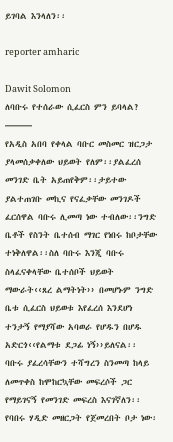ይገባል እንላለን፡፡

reporter amharic

Dawit Solomon
ለባቡሩ የተሰራው ሲፈርስ ምን ይባላል?
———
የአዲስ አበባ የቀላል ባቡር መስመር ዝርጋታ ያላመሰቃቀለው ህይወት የለም፡፡ያልፈረሰ መንገድ ቤት አይጠየቅም፡፡ታይተው ያልተጠገቡ መኪና የናፈቃቸው መንገዶች ፈርሰዋል ባቡሩ ሊመጣ ነው ተብለው፡፡ንግድ ቤቶች የስንት ቤተሰብ ማገር የነበሩ ከቦታቸው ተነቅለዋል፡፡ስለ ባቡሩ እንጂ ባቡሩ ስላፈናቀላቸው ቤተሰቦች ህይወት ማውራት‹‹ጸረ ልማትነት›› በመሆኑም ንግድ ቤቱ ሲፈርስ ህይወቱ እየፈረሰ እንደሆነ ተንታኝ የማያሻው አባወራ የሆዱን በሆዱ አድርጎ‹‹የልማቱ ደጋፊ ነኝ››ይለናል፡፡
ባቡሩ ያፈረሳቸውን ተሻግረን ስንመጣ ከላይ ለመጥቀስ ከሞከርኳቸው መፍረሶች ጋር የማይገናኝ የመንገድ መፍረስ እናገኛለን፡፡የባበሩ ሃዲድ መዘርጋት የጀመረበት ቦታ ነው፡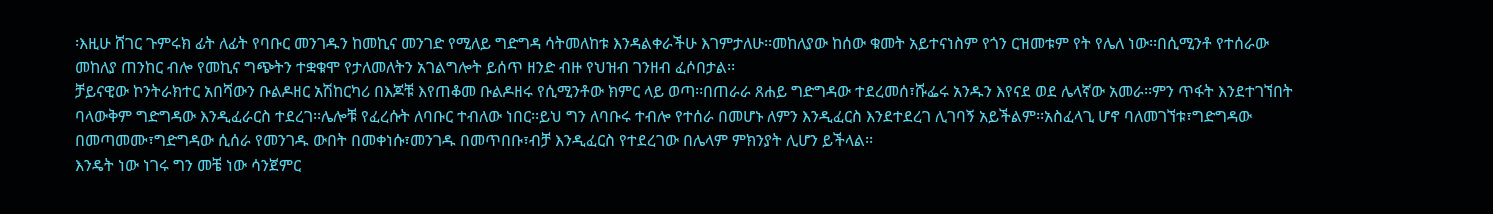፡እዚሁ ሸገር ጉምሩክ ፊት ለፊት የባቡር መንገዱን ከመኪና መንገድ የሚለይ ግድግዳ ሳትመለከቱ እንዳልቀራችሁ እገምታለሁ፡፡መከለያው ከሰው ቁመት አይተናነስም የጎን ርዝመቱም የት የሌለ ነው፡፡በሲሚንቶ የተሰራው መከለያ ጠንከር ብሎ የመኪና ግጭትን ተቋቁሞ የታለመለትን አገልግሎት ይሰጥ ዘንድ ብዙ የህዝብ ገንዘብ ፈሶበታል፡፡
ቻይናዊው ኮንትራክተር አበሻውን ቡልዶዘር አሽከርካሪ በእጆቹ እየጠቆመ ቡልዶዘሩ የሲሚንቶው ክምር ላይ ወጣ፡፡በጠራራ ጸሐይ ግድግዳው ተደረመሰ፣ሹፌሩ አንዱን እየናደ ወደ ሌላኛው አመራ፡፡ምን ጥፋት እንደተገኘበት ባላውቅም ግድግዳው እንዲፈራርስ ተደረገ፡፡ሌሎቹ የፈረሱት ለባቡር ተብለው ነበር፡፡ይህ ግን ለባቡሩ ተብሎ የተሰራ በመሆኑ ለምን እንዲፈርስ እንደተደረገ ሊገባኝ አይችልም፡፡አስፈላጊ ሆኖ ባለመገኘቱ፣ግድግዳው በመጣመሙ፣ግድግዳው ሲሰራ የመንገዱ ውበት በመቀነሱ፣መንገዱ በመጥበቡ፣ብቻ እንዲፈርስ የተደረገው በሌላም ምክንያት ሊሆን ይችላል፡፡
እንዴት ነው ነገሩ ግን መቼ ነው ሳንጀምር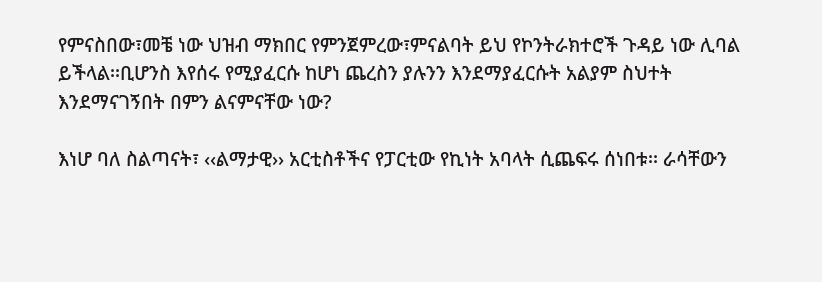የምናስበው፣መቼ ነው ህዝብ ማክበር የምንጀምረው፣ምናልባት ይህ የኮንትራክተሮች ጉዳይ ነው ሊባል ይችላል፡፡ቢሆንስ እየሰሩ የሚያፈርሱ ከሆነ ጨረስን ያሉንን እንደማያፈርሱት አልያም ስህተት እንደማናገኝበት በምን ልናምናቸው ነው?

እነሆ ባለ ስልጣናት፣ ‹‹ልማታዊ›› አርቲስቶችና የፓርቲው የኪነት አባላት ሲጨፍሩ ሰነበቱ፡፡ ራሳቸውን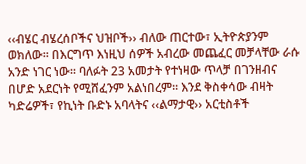‹‹ብሄር ብሄረሰቦችና ህዝቦች›› ብለው ጠርተው፣ ኢትዮጵያንም ወክለው፡፡ በእርግጥ እነዚህ ሰዎች አብረው መጨፈር መቻላቸው ራሱ አንድ ነገር ነው፡፡ ባለፉት 23 አመታት የተነዛው ጥላቻ በገንዘብና በሆድ አደርነት የሚሸፈንም አልነበረም፡፡ እንደ ቅስቀሳው ብዛት ካድሬዎች፣ የኪነት ቡድኑ አባላትና ‹‹ልማታዊ›› አርቲስቶች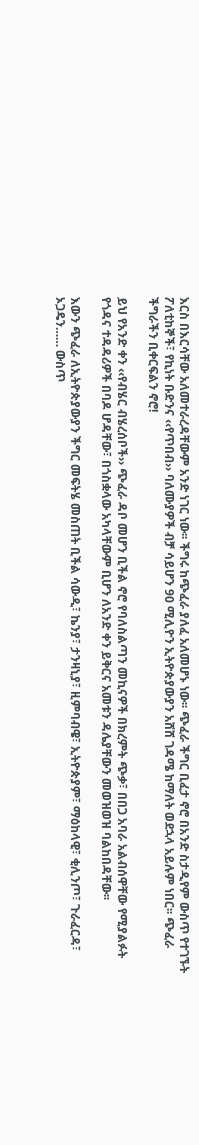እርስ በእርሳቸው አለመተራረዳቸውም አንድ ነገር ነው፡፡ ችግሩ ከጭፈራ ያለፈ አለመሆኑ ነው፡፡ ጭፈራ ችግር ቢፈታ ኖሮ በአንድ ስታዲየም ውስጥ የተገኙት ፖለቲከኞች፣ የኪነት ቡድንና ‹‹የጥበብ›› ባለሙያዎች ብቻ ሳይሆን 90 ሚሊዮን ኢትዮጵያውያን አሸሸ ገዳሜ ከማለት ወደኋላ አይሉም ነበር፡፡ ጭፈራ ችግራችን ቢቀርፍልን ኖሮ!

ይህ የአንድ ቀን ‹‹የብሄር ብሄረሰቦች›› ጭፈራ ዳቦ መሆን ቢችል ኖሮ የባለስልጣን መኪናዎች በክረምት ጭቃ፣ በበጋ አባራ አልብሰዋቸው የሚያልፉት የጎዳና ተዳዳሪዎች በባዶ ሆዳቸው፣ በጎስቋላው አካላቸውም ቢሆን ለአንድ ቀን ይቅርና አመቱን ዳሌያቸውን መወዝወዝ ባልከበዳቸው፡፡

እውን ጭፈራ ለኢትዮጵያውያን ችግር መፍትሄ መስጠት ቢችል ሳውዲ፣ ኬንያ፣ ታንዛኒያ፣ ዚምባብዌ፣ ኢትዮጵያም፣ ማዕከላዊ፣ ቂሊንጦ፣ ጉራፈርዳ፣ ኦጋዴን…… ውስጥ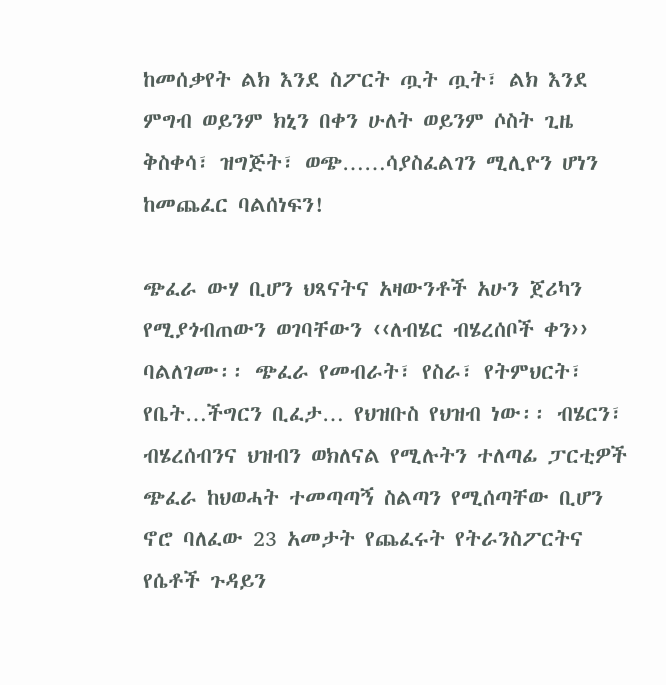ከመሰቃየት ልክ እንደ ስፖርት ጧት ጧት፣ ልክ እንደ ምግብ ወይንም ክኒን በቀን ሁለት ወይንም ሶስት ጊዜ ቅስቀሳ፣ ዝግጅት፣ ወጭ……ሳያስፈልገን ሚሊዮን ሆነን ከመጨፈር ባልሰነፍን!

ጭፈራ ውሃ ቢሆን ህጻናትና አዛውንቶች አሁን ጀሪካን የሚያጎብጠውን ወገባቸውን ‹‹ለብሄር ብሄረሰቦች ቀን›› ባልለገሙ፡፡ ጭፈራ የመብራት፣ የስራ፣ የትምህርት፣ የቤት…ችግርን ቢፈታ… የህዝቡስ የህዝብ ነው፡፡ ብሄርን፣ ብሄረሰብንና ህዝብን ወክለናል የሚሉትን ተለጣፊ ፓርቲዎች ጭፈራ ከህወሓት ተመጣጣኝ ስልጣን የሚሰጣቸው ቢሆን ኖሮ ባለፈው 23 አመታት የጨፈሩት የትራንስፖርትና የሴቶች ጉዳይን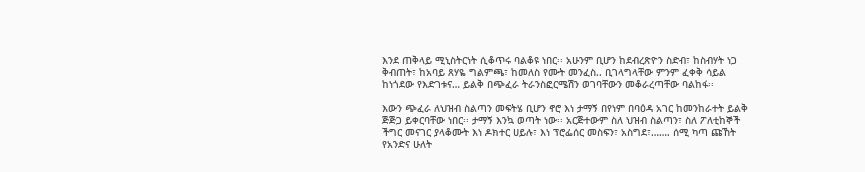እንደ ጠቅላይ ሚኒስትርነት ሲቆጥሩ ባልቆዩ ነበር፡፡ አሁንም ቢሆን ከደብረጽዮን ስድብ፣ ከስብሃት ነጋ ቅብጠት፣ ከአባይ ጸሃዬ ግልምጫ፣ ከመለስ የሙት መንፈስ.. ቢገላግላቸው ምንም ፈቀቅ ሳይል ከነጎደው የእድገቱና… ይልቅ በጭፈራ ትራንስፎርሜሽን ወገባቸውን መቆራረጣቸው ባልከፋ፡፡

እውን ጭፈራ ለህዝብ ስልጣን መፍትሄ ቢሆን ኖሮ እነ ታማኝ በየነም በባዕዳ አገር ከመንከራተት ይልቅ ጅጅጋ ይቀርባቸው ነበር፡፡ ታማኝ እንኳ ወጣት ነው፡፡ አርጅተውም ስለ ህዝብ ስልጣን፣ ስለ ፖለቲከኞች ችግር መናገር ያላቆሙት እነ ዶክተር ሀይሉ፣ እነ ፕሮፌሰር መስፍን፣ አስግደ፣……. ሰሚ ካጣ ጩኸት የአንድና ሁለት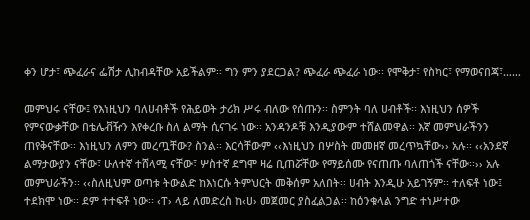ቀን ሆታ፣ ጭፈራና ፌሽታ ሊከብዳቸው አይችልም፡፡ ግን ምን ያደርጋል? ጭፈራ ጭፈራ ነው፡፡ የሞቅታ፣ የስካር፣ የማወናበጃ፣……

መምህሩ ናቸው፤ የእነዚህን ባለሀብቶች የሕይወት ታሪክ ሥሩ ብለው የሰጡን፡፡ ስምንት ባለ ሀብቶች፡፡ እነዚህን ሰዎች የምናውቃቸው በቴሌቭዥን እየቀረቡ ስለ ልማት ሲናገሩ ነው፡፡ አንዳንዶቹ እንዲያውም ተሸልመዋል፡፡ እኛ መምህራችንን ጠየቅናቸው፡፡ እነዚህን ለምን መረጧቸው? ስንል፡፡ እርሳቸውም ‹‹እነዚህን በሦስት መመዘኛ መረጥኳቸው›› አሉ፡፡ ‹‹አንደኛ ልማታውያን ናቸው፣ ሁለተኛ ተሸላሚ ናቸው፣ ሦስተኛ ደግሞ ዛሬ ቢጠሯቸው የማይሰሙ የናጠጡ ባለጠጎች ናቸው፡፡›› አሉ መምህራችን፡፡ ‹‹ስለዚህም ወጣቱ ትውልድ ከእነርሱ ትምህርት መቅሰም አለበት፡፡ ሀብት እንዲሁ አይገኝም፡፡ ተለፍቶ ነው፤ ተደክሞ ነው፡፡ ደም ተተፍቶ ነው፡፡ ‹ፐ› ላይ ለመድረስ ከ‹ሀ› መጀመር ያስፈልጋል፡፡ ከዕንቁላል ንግድ ተነሥተው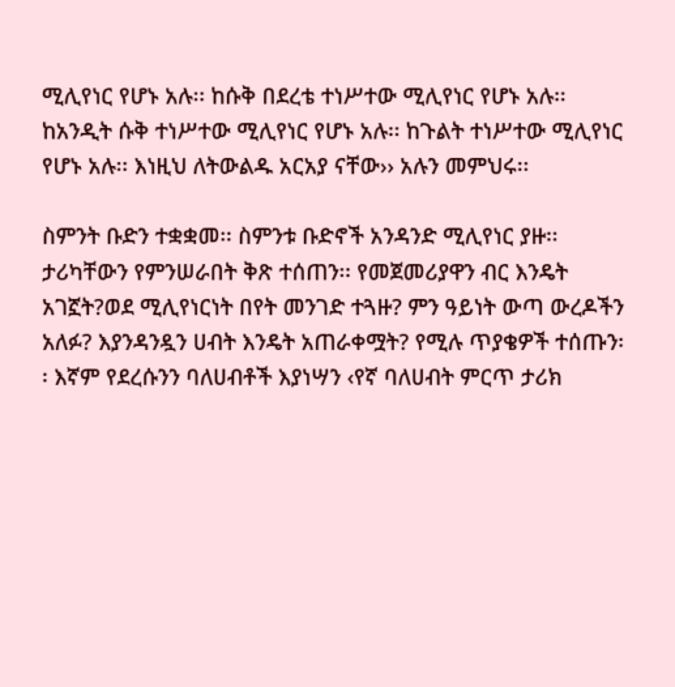ሚሊየነር የሆኑ አሉ፡፡ ከሱቅ በደረቴ ተነሥተው ሚሊየነር የሆኑ አሉ፡፡ ከአንዲት ሱቅ ተነሥተው ሚሊየነር የሆኑ አሉ፡፡ ከጉልት ተነሥተው ሚሊየነር የሆኑ አሉ፡፡ እነዚህ ለትውልዱ አርአያ ናቸው›› አሉን መምህሩ፡፡

ስምንት ቡድን ተቋቋመ፡፡ ስምንቱ ቡድኖች አንዳንድ ሚሊየነር ያዙ፡፡ ታሪካቸውን የምንሠራበት ቅጽ ተሰጠን፡፡ የመጀመሪያዋን ብር እንዴት አገኟት?ወደ ሚሊየነርነት በየት መንገድ ተጓዙ? ምን ዓይነት ውጣ ውረዶችን አለፉ? እያንዳንዷን ሀብት እንዴት አጠራቀሟት? የሚሉ ጥያቄዎች ተሰጡን፡፡ እኛም የደረሱንን ባለሀብቶች እያነሣን ‹የኛ ባለሀብት ምርጥ ታሪክ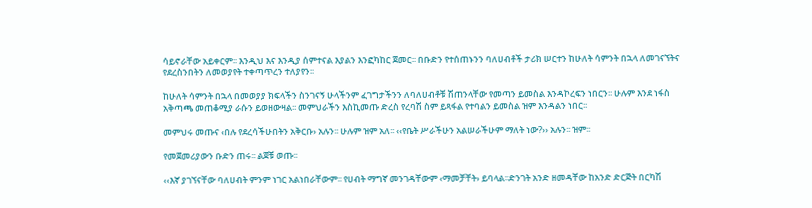ሳይኖራቸው አይቀርም፡፡ እንዲህ እና እንዲያ ሰምተናል እያልን እንፎካከር ጀመር፡፡ በቡድን የተሰጠኑንን ባለሀብቶች ታሪክ ሠርተን ከሁለት ሳምንት በኋላ ለመገናኘትና የደረስንበትን ለመወያየት ተቀጣጥረን ተለያየን፡፡

ከሁለት ሳምንት በኋላ በመወያያ ክፍላችን ስንገናኝ ሁላችንም ፈገግታችንን ለባለሀብቶቹ ሽጠንላቸው የመጣን ይመስል እንዳኮረፍን ነበርን፡፡ ሁሉም እንደ ነፋስ አቅጣጫ መጠቆሚያ ራሱን ይወዘውዛል፡፡ መምህራችን እስኪመጡ ድረስ የረባሽ ስም ይጻፋል የተባልን ይመስል ዝም እንዳልን ነበር፡፡

መምህሩ መጡና ‹በሉ የደረሳችሁበትን አቅርቡ› አሉን፡፡ ሁሉም ዝም አለ፡፡ ‹‹የቤት ሥራችሁን አልሠራችሁም ማለት ነው?›› አሉን፡፡ ዝም፡፡

የመጀመሪያውን ቡድን ጠሩ፡፡ ልጀቹ ወጡ፡፡

‹‹እኛ ያገኘናቸው ባለሀብት ምንም ነገር አልነበራቸውም፡፡ የሀብት ማግኛ መንገዳቸውም ‹ማመቻቸት› ይባላል፡፡ድንገት አንድ ዘመዳቸው ከአንድ ድርጅት በርካሽ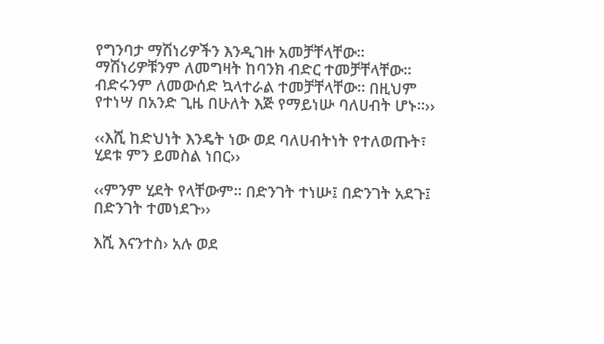የግንባታ ማሽነሪዎችን እንዲገዙ አመቻቸላቸው፡፡ ማሽነሪዎቹንም ለመግዛት ከባንክ ብድር ተመቻቸላቸው፡፡ ብድሩንም ለመውሰድ ኳላተራል ተመቻቸላቸው፡፡ በዚህም የተነሣ በአንድ ጊዜ በሁለት እጅ የማይነሡ ባለሀብት ሆኑ፡፡››

‹‹እሺ ከድህነት እንዴት ነው ወደ ባለሀብትነት የተለወጡት፣ ሂደቱ ምን ይመስል ነበር››

‹‹ምንም ሂደት የላቸውም፡፡ በድንገት ተነሡ፤ በድንገት አደጉ፤ በድንገት ተመነደጉ››

እሺ እናንተስ› አሉ ወደ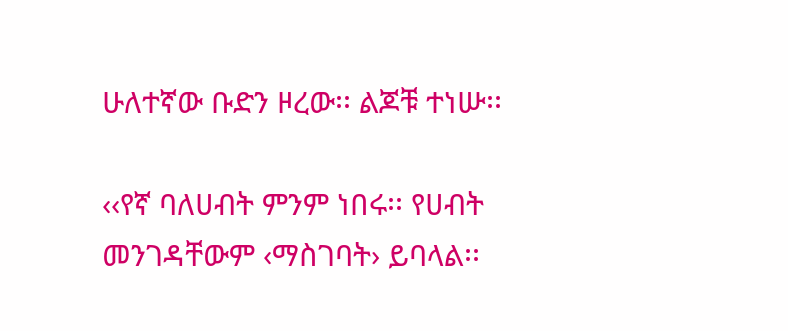ሁለተኛው ቡድን ዞረው፡፡ ልጆቹ ተነሡ፡፡

‹‹የኛ ባለሀብት ምንም ነበሩ፡፡ የሀብት መንገዳቸውም ‹ማስገባት› ይባላል፡፡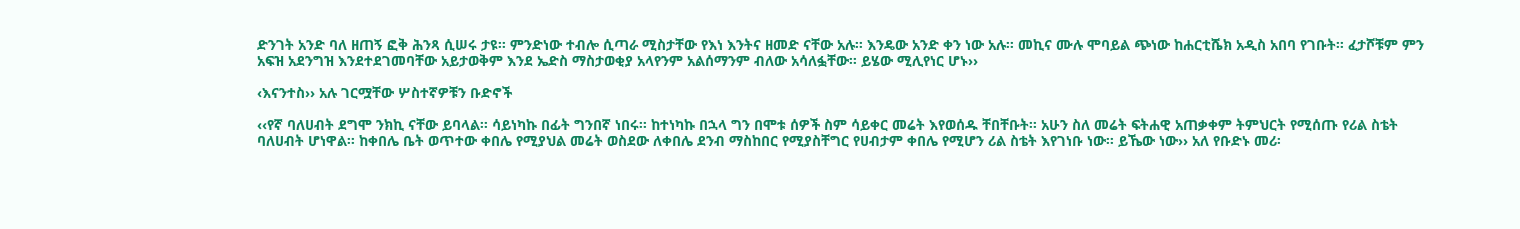ድንገት አንድ ባለ ዘጠኝ ፎቅ ሕንጻ ሲሠሩ ታዩ፡፡ ምንድነው ተብሎ ሲጣራ ሚስታቸው የእነ እንትና ዘመድ ናቸው አሉ፡፡ እንዴው አንድ ቀን ነው አሉ፡፡ መኪና ሙሉ ሞባይል ጭነው ከሐርቲሼክ አዲስ አበባ የገቡት፡፡ ፈታሾቹም ምን አፍዝ አደንግዝ እንደተደገመባቸው አይታወቅም እንደ ኤድስ ማስታወቂያ አላየንም አልሰማንም ብለው አሳለፏቸው፡፡ ይሄው ሚሊየነር ሆኑ››

‹እናንተስ›› አሉ ገርሟቸው ሦስተኛዎቹን ቡድኖች

‹‹የኛ ባለሀብት ደግሞ ንክኪ ናቸው ይባላል፡፡ ሳይነካኩ በፊት ግንበኛ ነበሩ፡፡ ከተነካኩ በኋላ ግን በሞቱ ሰዎች ስም ሳይቀር መሬት እየወሰዱ ቸበቸቡት፡፡ አሁን ስለ መሬት ፍትሐዊ አጠቃቀም ትምህርት የሚሰጡ የሪል ስቴት ባለሀብት ሆነዋል፡፡ ከቀበሌ ቤት ወጥተው ቀበሌ የሚያህል መሬት ወስደው ለቀበሌ ደንብ ማስከበር የሚያስቸግር የሀብታም ቀበሌ የሚሆን ሪል ስቴት እየገነቡ ነው፡፡ ይኼው ነው›› አለ የቡድኑ መሪ፡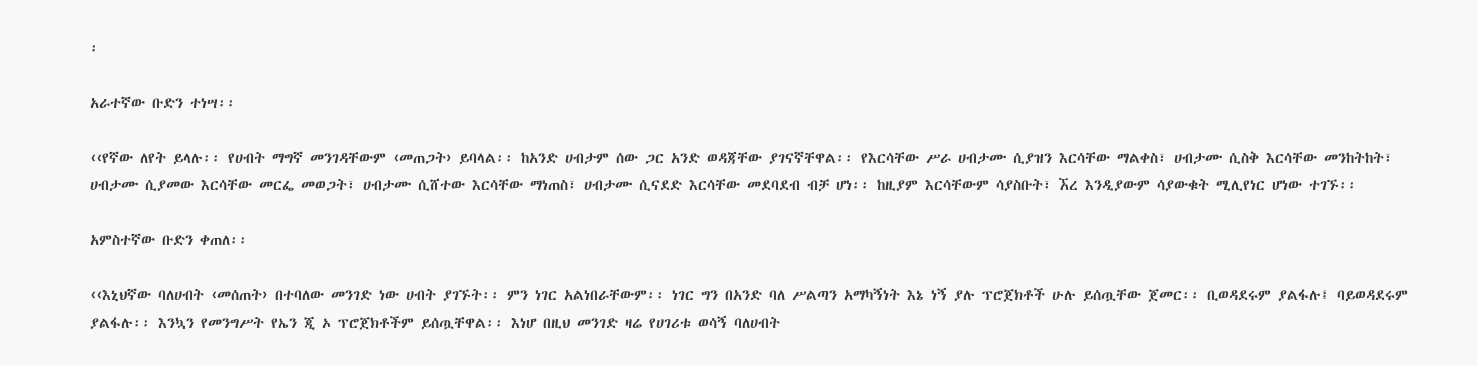፡

አራተኛው ቡድን ተነሣ፡፡

‹‹የኛው ለየት ይላሉ፡፡ የሀብት ማግኛ መንገዳቸውም ‹መጠጋት› ይባላል፡፡ ከአንድ ሀብታም ሰው ጋር አንድ ወዳጃቸው ያገናኛቸዋል፡፡ የእርሳቸው ሥራ ሀብታሙ ሲያዝን እርሳቸው ማልቀስ፣ ሀብታሙ ሲስቅ እርሳቸው መንከትከት፣ ሀብታሙ ሲያመው እርሳቸው መርፌ መወጋት፣ ሀብታሙ ሲሸተው እርሳቸው ማነጠስ፣ ሀብታሙ ሲናደድ እርሳቸው መደባደብ ብቻ ሆነ፡፡ ከዚያም እርሳቸውም ሳያስቡት፣ ኧረ እንዲያውም ሳያውቁት ሚሊየነር ሆነው ተገኙ፡፡

አምስተኛው ቡድን ቀጠለ፡፡

‹‹እኒህኛው ባለሀብት ‹መሰጠት› በተባለው መንገድ ነው ሀብት ያገኙት፡፡ ምን ነገር አልነበራቸውም፡፡ ነገር ግን በአንድ ባለ ሥልጣን አማካኝነት እኔ ነኝ ያሉ ፕሮጀክቶች ሁሉ ይሰጧቸው ጀመር፡፡ ቢወዳደሩም ያልፋሉ፤ ባይወዳደሩም ያልፋሉ፡፡ እንኳን የመንግሥት የኤን ጂ ኦ ፕሮጀክቶችም ይሰጧቸዋል፡፡ እነሆ በዚህ መንገድ ዛሬ የሀገሪቱ ወሳኝ ባለሀብት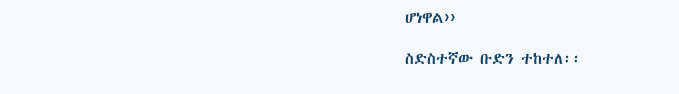ሆነዋል››

ስድስተኛው ቡድን ተከተለ፡፡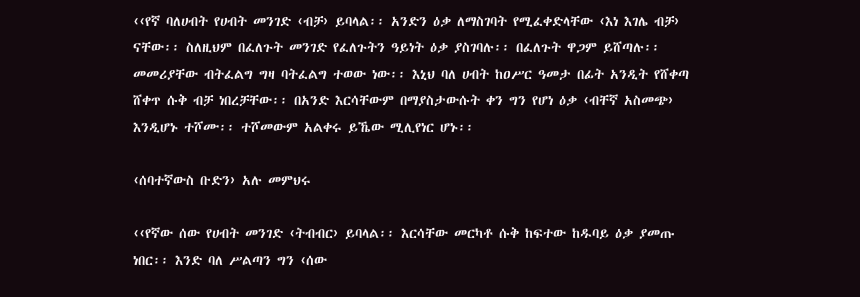‹‹የኛ ባለሀብት የሀብት መንገድ ‹ብቻ› ይባላል፡፡ አንድን ዕቃ ለማስገባት የሚፈቀድላቸው ‹እነ እገሌ ብቻ› ናቸው፡፡ ስለዚህም በፈለጉት መንገድ የፈለጉትን ዓይነት ዕቃ ያስገባሉ፡፡ በፈለጉት ዋጋም ይሸጣሉ፡፡ መመሪያቸው ብትፈልግ ግዛ ባትፈልግ ተወው ነው፡፡ እኒህ ባለ ሀብት ከዐሥር ዓመታ በፊት አንዲት የሸቀጣ ሸቀጥ ሱቅ ብቻ ነበረቻቸው፡፡ በአንድ እርሳቸውም በማያስታውሱት ቀን ግን የሆነ ዕቃ ‹ብቸኛ አስመጭ› እንዲሆኑ ተሾሙ፡፡ ተሾመውም አልቀሩ ይኼው ሚሊየነር ሆኑ፡፡

‹ሰባተኛውስ ቡድን› አሉ መምህሩ

‹‹የኛው ሰው የሀብት መንገድ ‹ትብብር› ይባላል፡፡ እርሳቸው መርካቶ ሱቅ ከፍተው ከዱባይ ዕቃ ያመጡ ነበር፡፡ እንድ ባለ ሥልጣን ግን ‹ሰው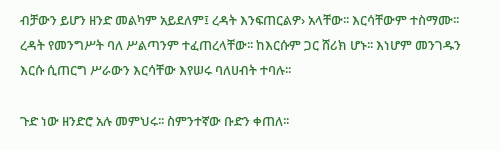ብቻውን ይሆን ዘንድ መልካም አይደለም፤ ረዳት እንፍጠርልዎ› አላቸው፡፡ እርሳቸውም ተስማሙ፡፡ ረዳት የመንግሥት ባለ ሥልጣንም ተፈጠረላቸው፡፡ ከእርሱም ጋር ሸሪክ ሆኑ፡፡ እነሆም መንገዱን እርሱ ሲጠርግ ሥራውን እርሳቸው እየሠሩ ባለሀብት ተባሉ፡፡

ጉድ ነው ዘንድሮ አሉ መምህሩ፡፡ ስምንተኛው ቡድን ቀጠለ፡፡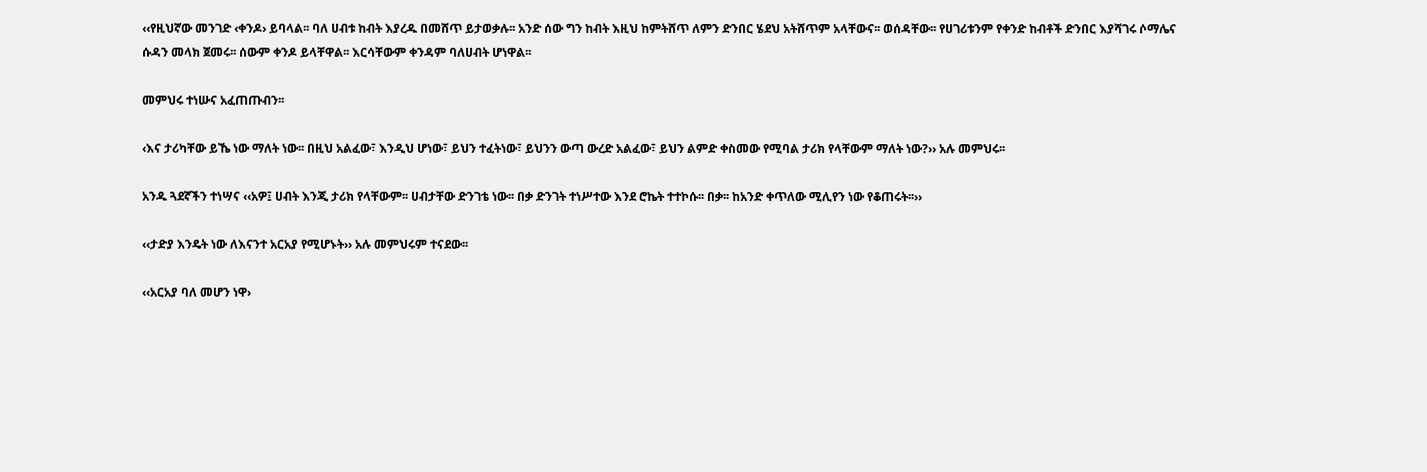‹‹የዚህኛው መንገድ ‹ቀንዶ› ይባላል፡፡ ባለ ሀብቱ ከብት እያረዱ በመሸጥ ይታወቃሉ፡፡ አንድ ሰው ግን ከብት እዚህ ከምትሸጥ ለምን ድንበር ሄደህ አትሸጥም አላቸውና፡፡ ወሰዳቸው፡፡ የሀገሪቱንም የቀንድ ከብቶች ድንበር እያሻገሩ ሶማሌና ሱዳን መላክ ጀመሩ፡፡ ሰውም ቀንዶ ይላቸዋል፡፡ እርሳቸውም ቀንዳም ባለሀብት ሆነዋል፡፡

መምህሩ ተነሡና አፈጠጡብን፡፡

‹እና ታሪካቸው ይኼ ነው ማለት ነው፡፡ በዚህ አልፈው፣ እንዲህ ሆነው፣ ይህን ተፈትነው፣ ይህንን ውጣ ውረድ አልፈው፣ ይህን ልምድ ቀስመው የሚባል ታሪክ የላቸውም ማለት ነው?›› አሉ መምህሩ፡፡

አንዱ ጓደኛችን ተነሣና ‹‹አዎ፤ ሀብት እንጂ ታሪክ የላቸውም፡፡ ሀብታቸው ድንገቴ ነው፡፡ በቃ ድንገት ተነሥተው እንደ ሮኬት ተተኮሱ፡፡ በቃ፡፡ ከአንድ ቀጥለው ሚሊየን ነው የቆጠሩት፡፡››

‹‹ታድያ እንዴት ነው ለእናንተ አርአያ የሚሆኑት›› አሉ መምህሩም ተናደው፡፡

‹‹አርአያ ባለ መሆን ነዋ›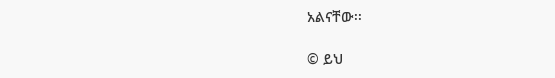አልናቸው፡፡

© ይህ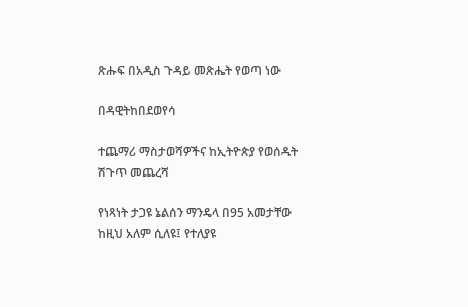ጽሑፍ በአዲስ ጉዳይ መጽሔት የወጣ ነው

በዳዊትከበደወየሳ

ተጨማሪ ማስታወሻዎችና ከኢትዮጵያ የወሰዱት ሽጉጥ መጨረሻ

የነጻነት ታጋዩ ኔልሰን ማንዴላ በ95 አመታቸው ከዚህ አለም ሲለዩ፤ የተለያዩ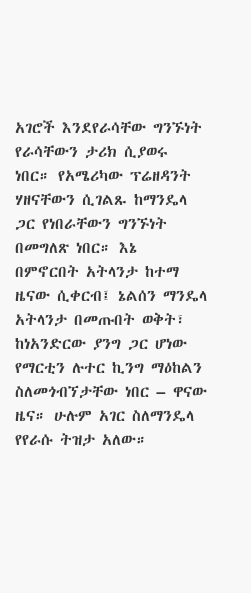አገሮች እንደየራሳቸው ግንኙነት የራሳቸውን ታሪክ ሲያወሩ ነበር። የአሜሪካው ፕሬዘዳንት ሃዘናቸውን ሲገልጹ ከማንዴላ ጋር የነበራቸውን ግንኙነት በመግለጽ ነበር። እኔ በምኖርበት አትላንታ ከተማ ዜናው ሲቀርብ፤ ኔልሰን ማንዴላ አትላንታ በመጡበት ወቅት፣ ከነአንድርው ያንግ ጋር ሆነው የማርቲን ሉተር ኪንግ ማዕከልን ስለመጎብኘታቸው ነበር – ዋናው ዜና። ሁሉም አገር ስለማንዴላ የየራሱ ትዝታ አለው።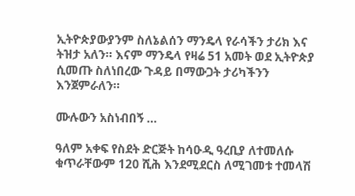ኢትዮጵያውያንም ስለኔልሰን ማንዴላ የራሳችን ታሪክ እና ትዝታ አለን። እናም ማንዴላ የዛሬ 51 አመት ወደ ኢትዮጵያ ሲመጡ ስለነበረው ጉዳይ በማውጋት ታሪካችንን እንጀምራለን።

ሙሉውን አስነብበኝ …

ዓለም አቀፍ የስደት ድርጅት ከሳዑዲ ዓረቢያ ለተመለሱ ቁጥራቸውም 120 ሺሕ እንደሚደርስ ለሚገመቱ ተመላሽ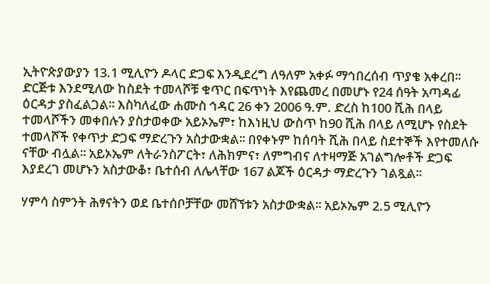ኢትዮጵያውያን 13.1 ሚሊዮን ዶላር ድጋፍ እንዲደረግ ለዓለም አቀፉ ማኅበረሰብ ጥያቄ አቀረበ፡፡ ድርጅቱ እንደሚለው ከስደት ተመላሾቹ ቁጥር በፍጥነት እየጨመረ በመሆኑ የ24 ሰዓት አጣዳፊ ዕርዳታ ያስፈልጋል፡፡ እስካለፈው ሐሙስ ኅዳር 26 ቀን 2006 ዓ.ም. ድረስ ከ100 ሺሕ በላይ ተመላሾችን መቀበሉን ያስታወቀው አይኦኤም፣ ከእነዚህ ውስጥ ከ90 ሺሕ በላይ ለሚሆኑ የስደት ተመላሾች የቀጥታ ድጋፍ ማድረጉን አስታውቋል፡፡ በየቀኑም ከሰባት ሺሕ በላይ ስደተኞች እየተመለሱ ናቸው ብሏል፡፡ አይኦኤም ለትራንስፖርት፣ ለሕክምና፣ ለምግብና ለተዛማጅ አገልግሎቶች ድጋፍ እያደረገ መሆኑን አስታውቆ፣ ቤተሰብ ለሌላቸው 167 ልጆች ዕርዳታ ማድረጉን ገልጿል፡፡

ሃምሳ ስምንት ሕፃናትን ወደ ቤተሰቦቻቸው መሸኘቱን አስታውቋል፡፡ አይኦኤም 2.5 ሚሊዮን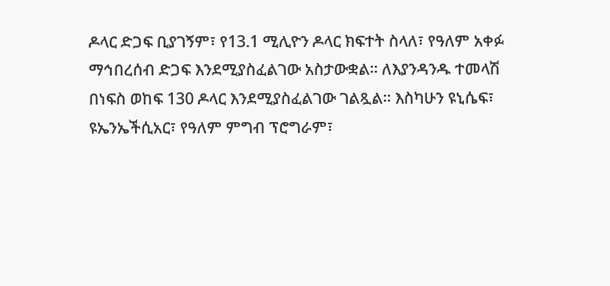ዶላር ድጋፍ ቢያገኝም፣ የ13.1 ሚሊዮን ዶላር ክፍተት ስላለ፣ የዓለም አቀፉ ማኅበረሰብ ድጋፍ እንደሚያስፈልገው አስታውቋል፡፡ ለእያንዳንዱ ተመላሽ በነፍስ ወከፍ 130 ዶላር እንደሚያስፈልገው ገልጿል፡፡ እስካሁን ዩኒሴፍ፣ ዩኤንኤችሲአር፣ የዓለም ምግብ ፕሮግራም፣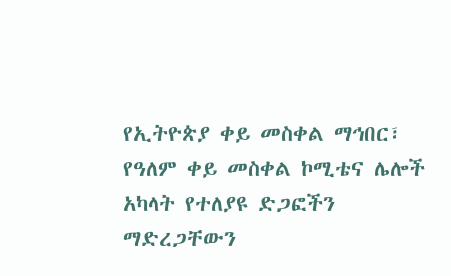የኢትዮጵያ ቀይ መስቀል ማኅበር፣ የዓለም ቀይ መስቀል ኮሚቴና ሌሎች አካላት የተለያዩ ድጋፎችን ማድረጋቸውን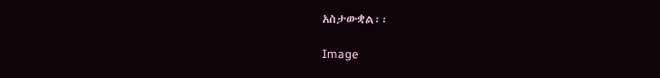አስታውቋል፡፡

Image